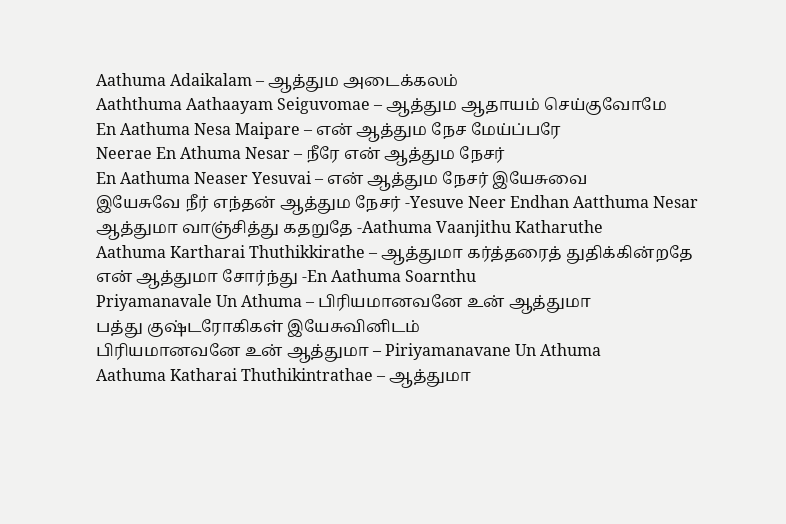Aathuma Adaikalam – ஆத்தும அடைக்கலம்
Aaththuma Aathaayam Seiguvomae – ஆத்தும ஆதாயம் செய்குவோமே
En Aathuma Nesa Maipare – என் ஆத்தும நேச மேய்ப்பரே
Neerae En Athuma Nesar – நீரே என் ஆத்தும நேசர்
En Aathuma Neaser Yesuvai – என் ஆத்தும நேசர் இயேசுவை
இயேசுவே நீர் எந்தன் ஆத்தும நேசர் -Yesuve Neer Endhan Aatthuma Nesar
ஆத்துமா வாஞ்சித்து கதறுதே -Aathuma Vaanjithu Katharuthe
Aathuma Kartharai Thuthikkirathe – ஆத்துமா கர்த்தரைத் துதிக்கின்றதே
என் ஆத்துமா சோர்ந்து -En Aathuma Soarnthu
Priyamanavale Un Athuma – பிரியமானவனே உன் ஆத்துமா
பத்து குஷ்டரோகிகள் இயேசுவினிடம்
பிரியமானவனே உன் ஆத்துமா – Piriyamanavane Un Athuma
Aathuma Katharai Thuthikintrathae – ஆத்துமா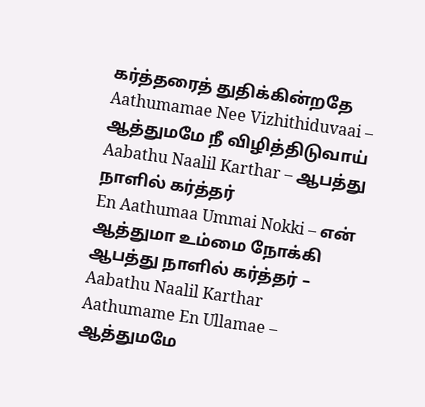கர்த்தரைத் துதிக்கின்றதே
Aathumamae Nee Vizhithiduvaai – ஆத்துமமே நீ விழித்திடுவாய்
Aabathu Naalil Karthar – ஆபத்து நாளில் கர்த்தர்
En Aathumaa Ummai Nokki – என் ஆத்துமா உம்மை நோக்கி
ஆபத்து நாளில் கர்த்தர் – Aabathu Naalil Karthar
Aathumame En Ullamae – ஆத்துமமே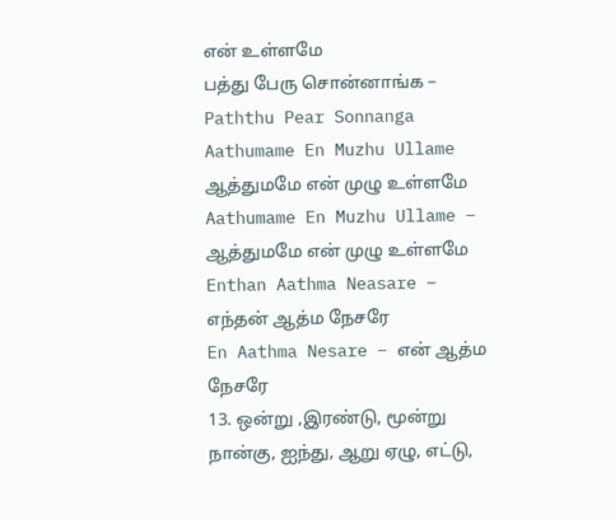என் உள்ளமே
பத்து பேரு சொன்னாங்க – Paththu Pear Sonnanga
Aathumame En Muzhu Ullame ஆத்துமமே என் முழு உள்ளமே
Aathumame En Muzhu Ullame – ஆத்துமமே என் முழு உள்ளமே
Enthan Aathma Neasare – எந்தன் ஆத்ம நேசரே
En Aathma Nesare – என் ஆத்ம நேசரே
13. ஒன்று ,இரண்டு, மூன்று நான்கு, ஐந்து, ஆறு ஏழு, எட்டு,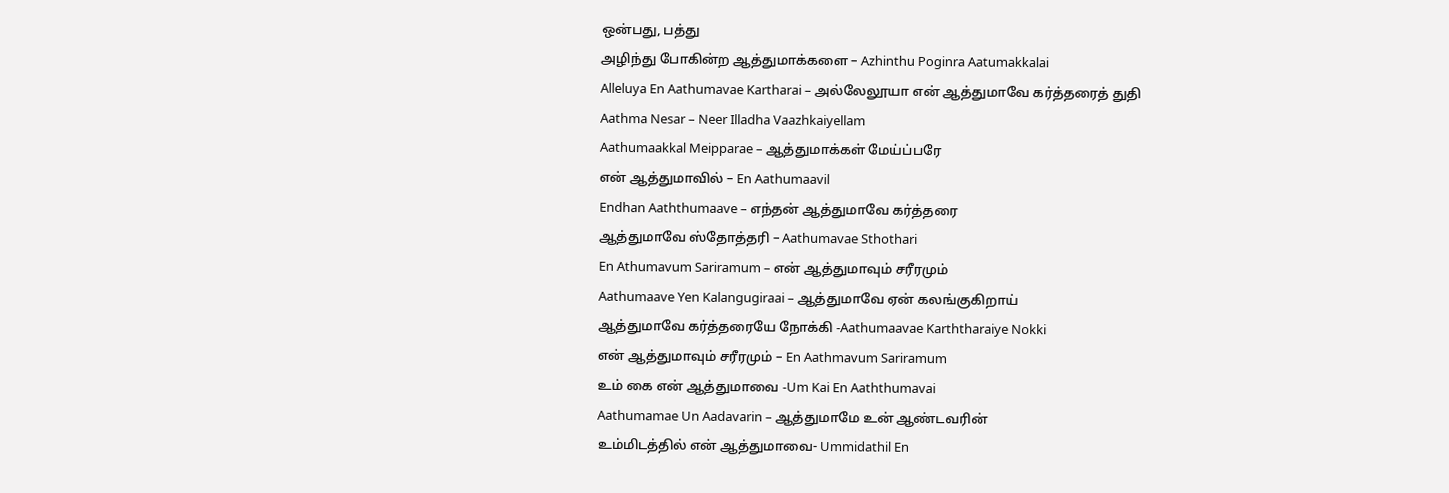ஒன்பது, பத்து
அழிந்து போகின்ற ஆத்துமாக்களை – Azhinthu Poginra Aatumakkalai
Alleluya En Aathumavae Kartharai – அல்லேலூயா என் ஆத்துமாவே கர்த்தரைத் துதி
Aathma Nesar – Neer Illadha Vaazhkaiyellam
Aathumaakkal Meipparae – ஆத்துமாக்கள் மேய்ப்பரே
என் ஆத்துமாவில் – En Aathumaavil
Endhan Aaththumaave – எந்தன் ஆத்துமாவே கர்த்தரை
ஆத்துமாவே ஸ்தோத்தரி – Aathumavae Sthothari
En Athumavum Sariramum – என் ஆத்துமாவும் சரீரமும்
Aathumaave Yen Kalangugiraai – ஆத்துமாவே ஏன் கலங்குகிறாய்
ஆத்துமாவே கர்த்தரையே நோக்கி -Aathumaavae Karththaraiye Nokki
என் ஆத்துமாவும் சரீரமும் – En Aathmavum Sariramum
உம் கை என் ஆத்துமாவை -Um Kai En Aaththumavai
Aathumamae Un Aadavarin – ஆத்துமாமே உன் ஆண்டவரின்
உம்மிடத்தில் என் ஆத்துமாவை- Ummidathil En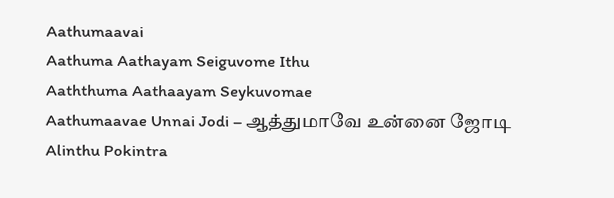Aathumaavai
Aathuma Aathayam Seiguvome Ithu
Aaththuma Aathaayam Seykuvomae
Aathumaavae Unnai Jodi – ஆத்துமாவே உன்னை ஜோடி
Alinthu Pokintra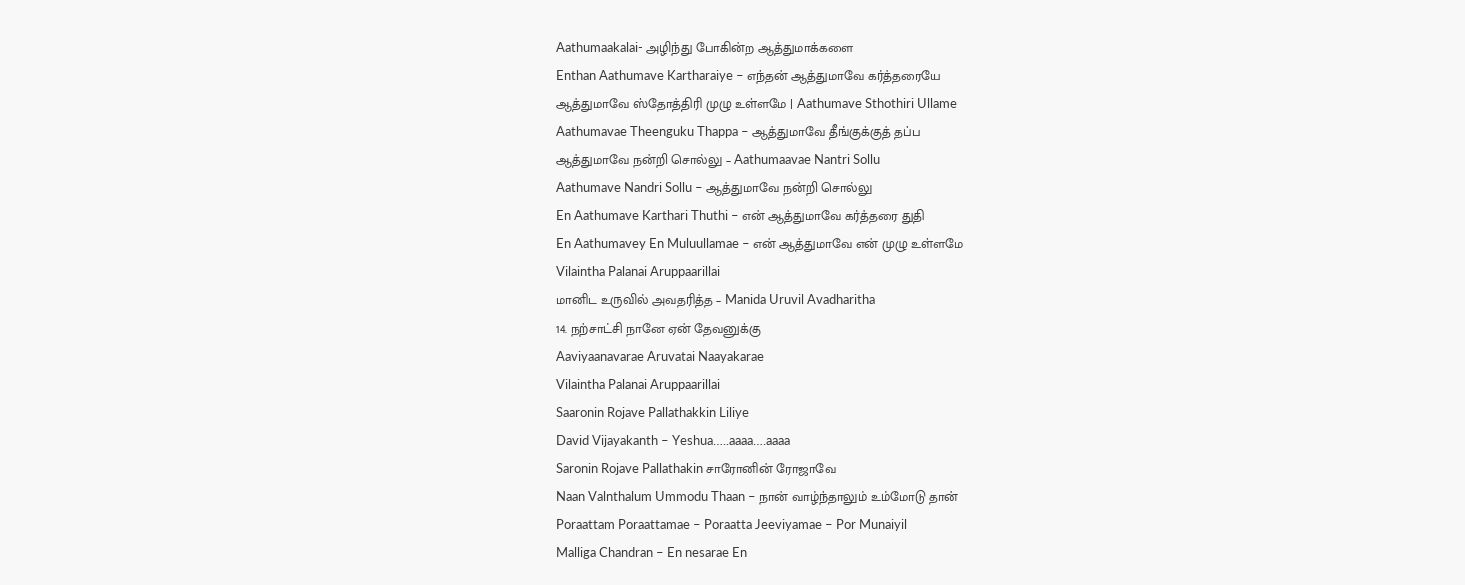Aathumaakalai- அழிந்து போகின்ற ஆத்துமாக்களை
Enthan Aathumave Kartharaiye – எந்தன் ஆத்துமாவே கர்த்தரையே
ஆத்துமாவே ஸ்தோத்திரி முழு உள்ளமே | Aathumave Sthothiri Ullame
Aathumavae Theenguku Thappa – ஆத்துமாவே தீங்குக்குத் தப்ப
ஆத்துமாவே நன்றி சொல்லு – Aathumaavae Nantri Sollu
Aathumave Nandri Sollu – ஆத்துமாவே நன்றி சொல்லு
En Aathumave Karthari Thuthi – என் ஆத்துமாவே கர்த்தரை துதி
En Aathumavey En Muluullamae – என் ஆத்துமாவே என் முழு உள்ளமே
Vilaintha Palanai Aruppaarillai
மானிட உருவில் அவதரித்த – Manida Uruvil Avadharitha
14. நற்சாட்சி நானே ஏன் தேவனுக்கு
Aaviyaanavarae Aruvatai Naayakarae
Vilaintha Palanai Aruppaarillai
Saaronin Rojave Pallathakkin Liliye
David Vijayakanth – Yeshua…..aaaa….aaaa
Saronin Rojave Pallathakin சாரோனின் ரோஜாவே
Naan Valnthalum Ummodu Thaan – நான் வாழ்ந்தாலும் உம்மோடு தான்
Poraattam Poraattamae – Poraatta Jeeviyamae – Por Munaiyil
Malliga Chandran – En nesarae En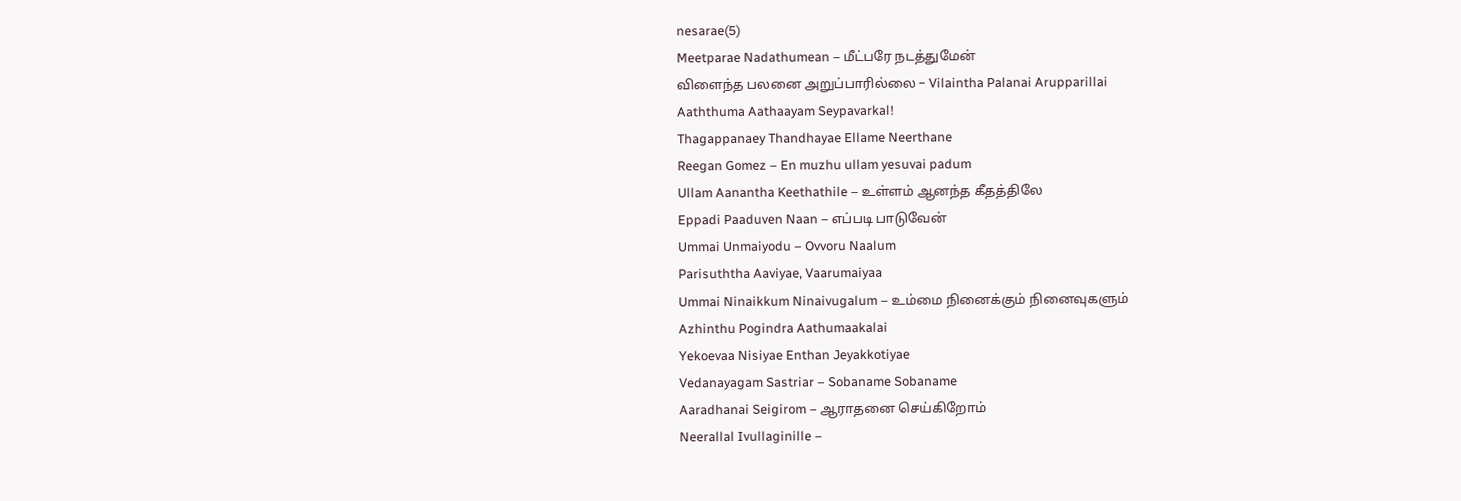nesarae(5)
Meetparae Nadathumean – மீட்பரே நடத்துமேன்
விளைந்த பலனை அறுப்பாரில்லை – Vilaintha Palanai Arupparillai
Aaththuma Aathaayam Seypavarkal!
Thagappanaey Thandhayae Ellame Neerthane
Reegan Gomez – En muzhu ullam yesuvai padum
Ullam Aanantha Keethathile – உள்ளம் ஆனந்த கீதத்திலே
Eppadi Paaduven Naan – எப்படி பாடுவேன்
Ummai Unmaiyodu – Ovvoru Naalum
Parisuththa Aaviyae, Vaarumaiyaa
Ummai Ninaikkum Ninaivugalum – உம்மை நினைக்கும் நினைவுகளும்
Azhinthu Pogindra Aathumaakalai
Yekoevaa Nisiyae Enthan Jeyakkotiyae
Vedanayagam Sastriar – Sobaname Sobaname
Aaradhanai Seigirom – ஆராதனை செய்கிறோம்
Neerallal Ivullaginille –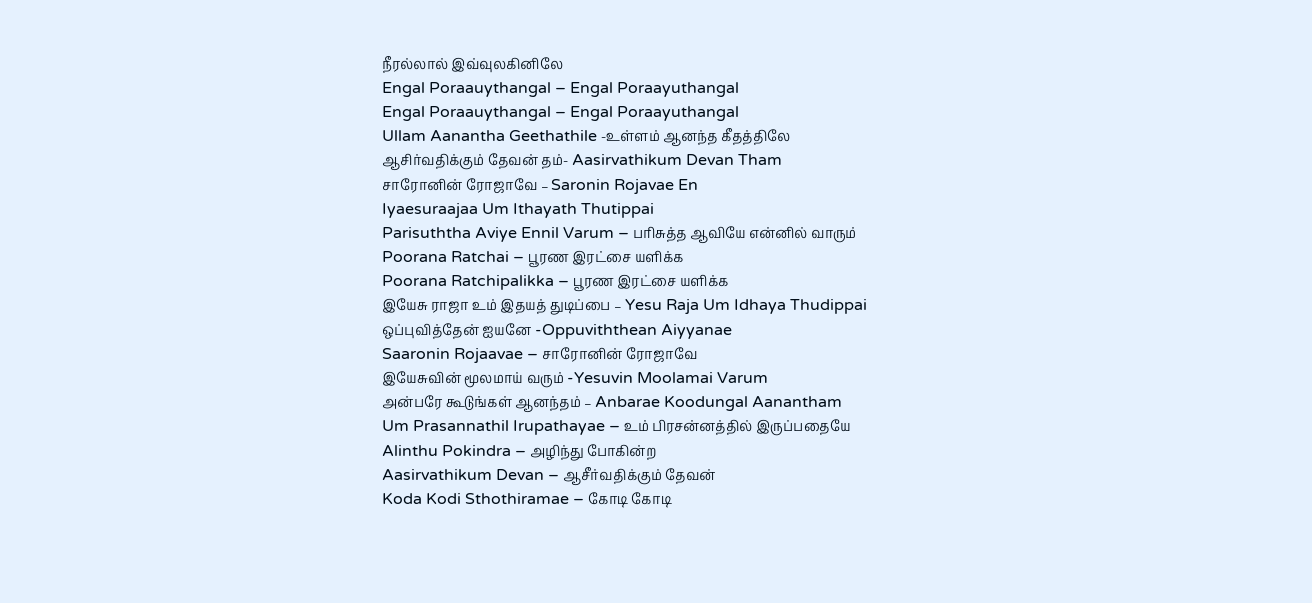நீரல்லால் இவ்வுலகினிலே
Engal Poraauythangal – Engal Poraayuthangal
Engal Poraauythangal – Engal Poraayuthangal
Ullam Aanantha Geethathile -உள்ளம் ஆனந்த கீதத்திலே
ஆசிர்வதிக்கும் தேவன் தம்- Aasirvathikum Devan Tham
சாரோனின் ரோஜாவே – Saronin Rojavae En
Iyaesuraajaa Um Ithayath Thutippai
Parisuththa Aviye Ennil Varum – பரிசுத்த ஆவியே என்னில் வாரும்
Poorana Ratchai – பூரண இரட்சை யளிக்க
Poorana Ratchipalikka – பூரண இரட்சை யளிக்க
இயேசு ராஜா உம் இதயத் துடிப்பை – Yesu Raja Um Idhaya Thudippai
ஒப்புவித்தேன் ஐயனே -Oppuviththean Aiyyanae
Saaronin Rojaavae – சாரோனின் ரோஜாவே
இயேசுவின் மூலமாய் வரும் -Yesuvin Moolamai Varum
அன்பரே கூடுங்கள் ஆனந்தம் – Anbarae Koodungal Aanantham
Um Prasannathil Irupathayae – உம் பிரசன்னத்தில் இருப்பதையே
Alinthu Pokindra – அழிந்து போகின்ற
Aasirvathikum Devan – ஆசீர்வதிக்கும் தேவன்
Koda Kodi Sthothiramae – கோடி கோடி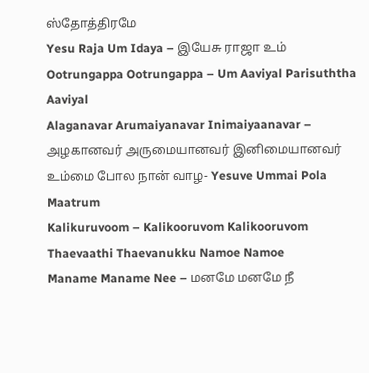ஸ்தோத்திரமே
Yesu Raja Um Idaya – இயேசு ராஜா உம்
Ootrungappa Ootrungappa – Um Aaviyal Parisuththa Aaviyal
Alaganavar Arumaiyanavar Inimaiyaanavar – அழகானவர் அருமையானவர் இனிமையானவர்
உம்மை போல நான் வாழ- Yesuve Ummai Pola Maatrum
Kalikuruvoom – Kalikooruvom Kalikooruvom
Thaevaathi Thaevanukku Namoe Namoe
Maname Maname Nee – மனமே மனமே நீ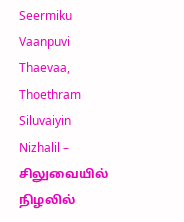Seermiku Vaanpuvi Thaevaa, Thoethram
Siluvaiyin Nizhalil – சிலுவையில் நிழலில்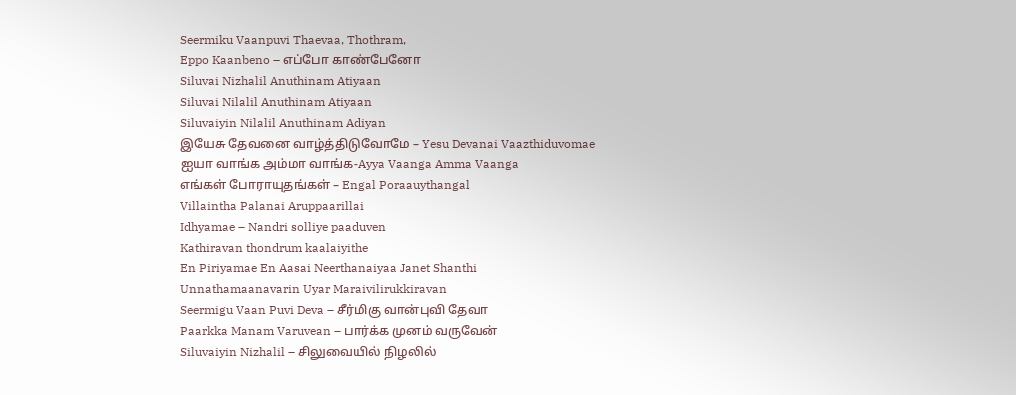Seermiku Vaanpuvi Thaevaa, Thothram,
Eppo Kaanbeno – எப்போ காண்பேனோ
Siluvai Nizhalil Anuthinam Atiyaan
Siluvai Nilalil Anuthinam Atiyaan
Siluvaiyin Nilalil Anuthinam Adiyan
இயேசு தேவனை வாழ்த்திடுவோமே – Yesu Devanai Vaazthiduvomae
ஐயா வாங்க அம்மா வாங்க-Ayya Vaanga Amma Vaanga
எங்கள் போராயுதங்கள் – Engal Poraauythangal
Villaintha Palanai Aruppaarillai
Idhyamae – Nandri solliye paaduven
Kathiravan thondrum kaalaiyithe
En Piriyamae En Aasai Neerthanaiyaa Janet Shanthi
Unnathamaanavarin Uyar Maraivilirukkiravan
Seermigu Vaan Puvi Deva – சீர்மிகு வான்புவி தேவா
Paarkka Manam Varuvean – பார்க்க முனம் வருவேன்
Siluvaiyin Nizhalil – சிலுவையில் நிழலில்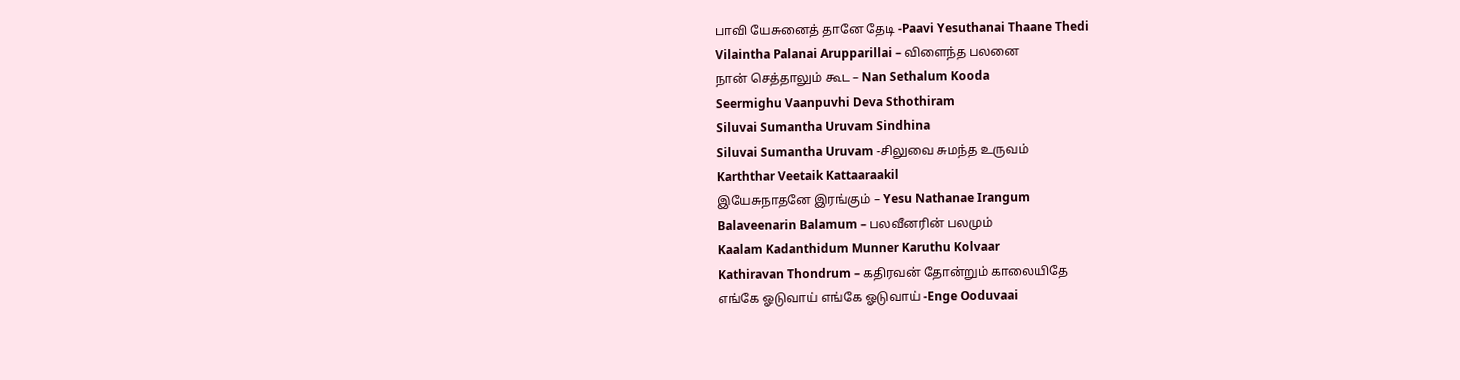பாவி யேசுனைத் தானே தேடி -Paavi Yesuthanai Thaane Thedi
Vilaintha Palanai Arupparillai – விளைந்த பலனை
நான் செத்தாலும் கூட – Nan Sethalum Kooda
Seermighu Vaanpuvhi Deva Sthothiram
Siluvai Sumantha Uruvam Sindhina
Siluvai Sumantha Uruvam -சிலுவை சுமந்த உருவம்
Karththar Veetaik Kattaaraakil
இயேசுநாதனே இரங்கும் – Yesu Nathanae Irangum
Balaveenarin Balamum – பலவீனரின் பலமும்
Kaalam Kadanthidum Munner Karuthu Kolvaar
Kathiravan Thondrum – கதிரவன் தோன்றும் காலையிதே
எங்கே ஓடுவாய் எங்கே ஓடுவாய் -Enge Ooduvaai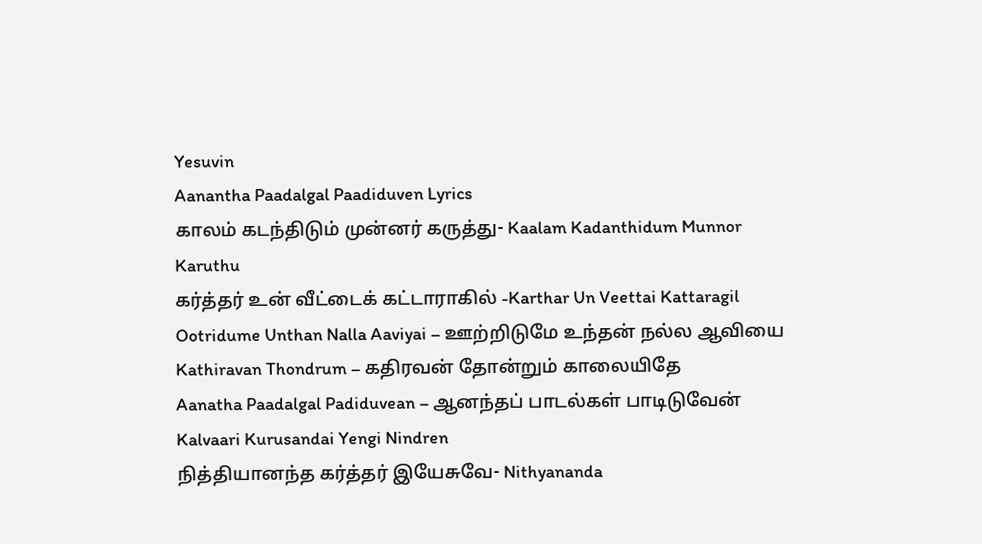Yesuvin
Aanantha Paadalgal Paadiduven Lyrics
காலம் கடந்திடும் முன்னர் கருத்து- Kaalam Kadanthidum Munnor Karuthu
கர்த்தர் உன் வீட்டைக் கட்டாராகில் -Karthar Un Veettai Kattaragil
Ootridume Unthan Nalla Aaviyai – ஊற்றிடுமே உந்தன் நல்ல ஆவியை
Kathiravan Thondrum – கதிரவன் தோன்றும் காலையிதே
Aanatha Paadalgal Padiduvean – ஆனந்தப் பாடல்கள் பாடிடுவேன்
Kalvaari Kurusandai Yengi Nindren
நித்தியானந்த கர்த்தர் இயேசுவே- Nithyananda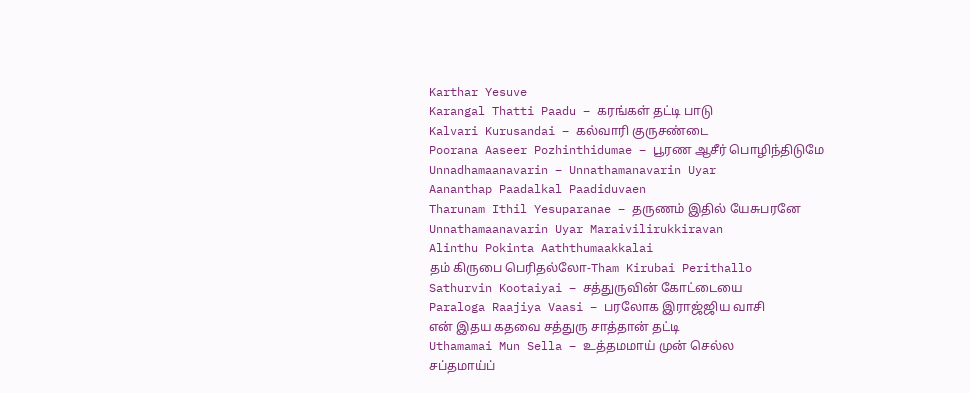Karthar Yesuve
Karangal Thatti Paadu – கரங்கள் தட்டி பாடு
Kalvari Kurusandai – கல்வாரி குருசண்டை
Poorana Aaseer Pozhinthidumae – பூரண ஆசீர் பொழிந்திடுமே
Unnadhamaanavarin – Unnathamanavarin Uyar
Aananthap Paadalkal Paadiduvaen
Tharunam Ithil Yesuparanae – தருணம் இதில் யேசுபரனே
Unnathamaanavarin Uyar Maraivilirukkiravan
Alinthu Pokinta Aaththumaakkalai
தம் கிருபை பெரிதல்லோ-Tham Kirubai Perithallo
Sathurvin Kootaiyai – சத்துருவின் கோட்டையை
Paraloga Raajiya Vaasi – பரலோக இராஜ்ஜிய வாசி
என் இதய கதவை சத்துரு சாத்தான் தட்டி
Uthamamai Mun Sella – உத்தமமாய் முன் செல்ல
சப்தமாய்ப்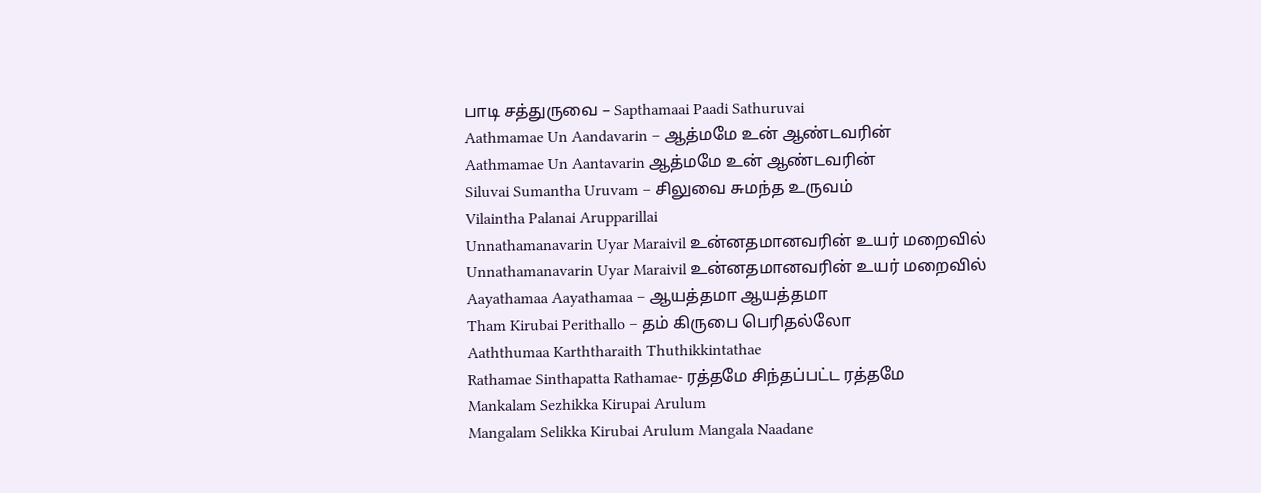பாடி சத்துருவை – Sapthamaai Paadi Sathuruvai
Aathmamae Un Aandavarin – ஆத்மமே உன் ஆண்டவரின்
Aathmamae Un Aantavarin ஆத்மமே உன் ஆண்டவரின்
Siluvai Sumantha Uruvam – சிலுவை சுமந்த உருவம்
Vilaintha Palanai Arupparillai
Unnathamanavarin Uyar Maraivil உன்னதமானவரின் உயர் மறைவில்
Unnathamanavarin Uyar Maraivil உன்னதமானவரின் உயர் மறைவில்
Aayathamaa Aayathamaa – ஆயத்தமா ஆயத்தமா
Tham Kirubai Perithallo – தம் கிருபை பெரிதல்லோ
Aaththumaa Karththaraith Thuthikkintathae
Rathamae Sinthapatta Rathamae- ரத்தமே சிந்தப்பட்ட ரத்தமே
Mankalam Sezhikka Kirupai Arulum
Mangalam Selikka Kirubai Arulum Mangala Naadane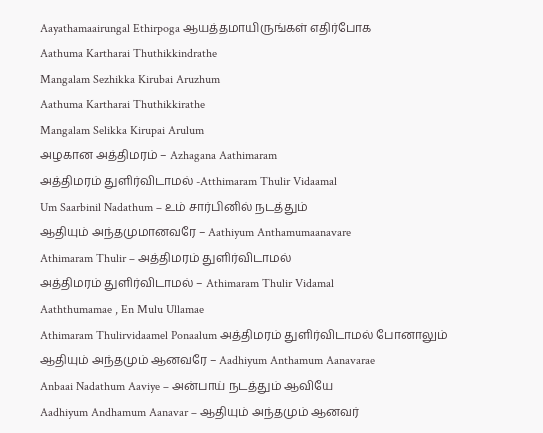Aayathamaairungal Ethirpoga ஆயத்தமாயிருங்கள் எதிர்போக
Aathuma Kartharai Thuthikkindrathe
Mangalam Sezhikka Kirubai Aruzhum
Aathuma Kartharai Thuthikkirathe
Mangalam Selikka Kirupai Arulum
அழகான அத்திமரம் – Azhagana Aathimaram
அத்திமரம் துளிர்விடாமல் -Atthimaram Thulir Vidaamal
Um Saarbinil Nadathum – உம் சார்பினில் நடத்தும்
ஆதியும் அந்தமுமானவரே – Aathiyum Anthamumaanavare
Athimaram Thulir – அத்திமரம் துளிர்விடாமல்
அத்திமரம் துளிர்விடாமல் – Athimaram Thulir Vidamal
Aaththumamae , En Mulu Ullamae
Athimaram Thulirvidaamel Ponaalum அத்திமரம் துளிர்விடாமல் போனாலும்
ஆதியும் அந்தமும் ஆனவரே – Aadhiyum Anthamum Aanavarae
Anbaai Nadathum Aaviye – அன்பாய் நடத்தும் ஆவியே
Aadhiyum Andhamum Aanavar – ஆதியும் அந்தமும் ஆனவர்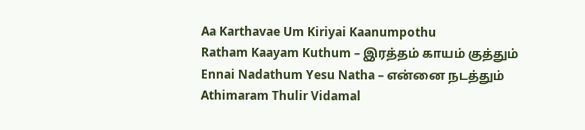Aa Karthavae Um Kiriyai Kaanumpothu
Ratham Kaayam Kuthum – இரத்தம் காயம் குத்தும்
Ennai Nadathum Yesu Natha – என்னை நடத்தும்
Athimaram Thulir Vidamal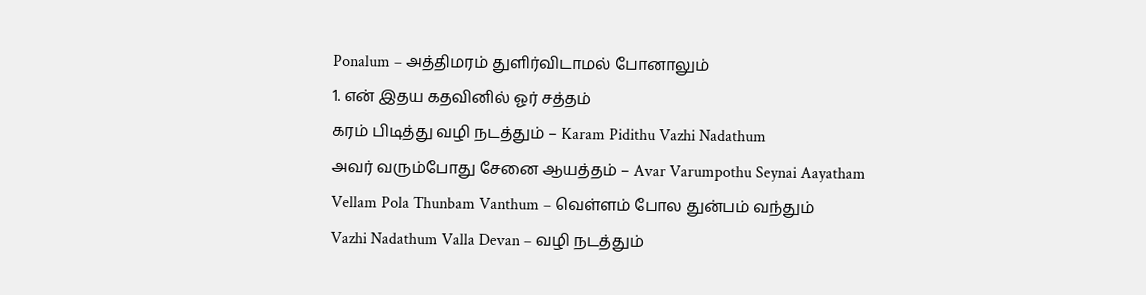Ponalum – அத்திமரம் துளிர்விடாமல் போனாலும்
1. என் இதய கதவினில் ஓர் சத்தம்
கரம் பிடித்து வழி நடத்தும் – Karam Pidithu Vazhi Nadathum
அவர் வரும்போது சேனை ஆயத்தம் – Avar Varumpothu Seynai Aayatham
Vellam Pola Thunbam Vanthum – வெள்ளம் போல துன்பம் வந்தும்
Vazhi Nadathum Valla Devan – வழி நடத்தும்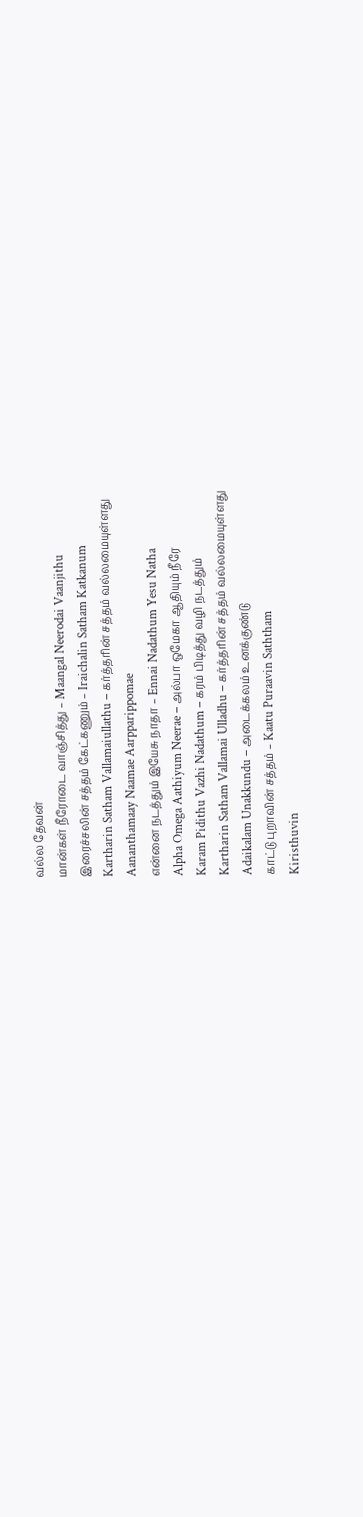வல்ல தேவன்
மான்கள் நீரோடை வாஞ்சித்து – Maangal Neerodai Vaanjithu
இரைச்சலின் சத்தம் கேட்கணும் – Iraichalin Satham Katkanum
Kartharin Satham Vallamaiullathu – கர்த்தரின் சத்தம் வல்லமையுள்ளது
Aananthamaay Naamae Aarpparippomae
என்னை நடத்தும் இயேசு நாதா – Ennai Nadathum Yesu Natha
Alpha Omega Aathiyum Neerae – அல்பா ஒமேகா ஆதியும் நீரே
Karam Pidithu Vazhi Nadathum – கரம் பிடித்து வழி நடத்தும்
Kartharin Satham Vallamai Ulladhu – கர்த்தரின் சத்தம் வல்லமையுள்ளது
Adaikalam Unakkundu – அடைக்கலம் உனக்குண்டு
காட்டு புறாவின் சத்தம் – Kaatu Puraavin Saththam
Kiristhuvin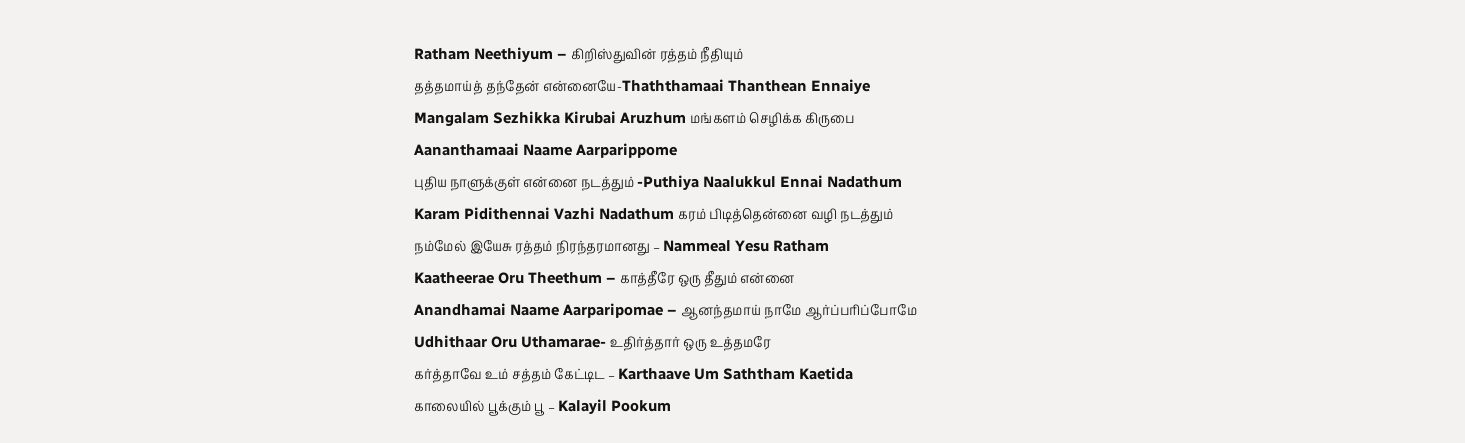Ratham Neethiyum – கிறிஸ்துவின் ரத்தம் நீதியும்
தத்தமாய்த் தந்தேன் என்னையே-Thaththamaai Thanthean Ennaiye
Mangalam Sezhikka Kirubai Aruzhum மங்களம் செழிக்க கிருபை
Aananthamaai Naame Aarparippome
புதிய நாளுக்குள் என்னை நடத்தும் -Puthiya Naalukkul Ennai Nadathum
Karam Pidithennai Vazhi Nadathum கரம் பிடித்தென்னை வழி நடத்தும்
நம்மேல் இயேசு ரத்தம் நிரந்தரமானது – Nammeal Yesu Ratham
Kaatheerae Oru Theethum – காத்தீரே ஒரு தீதும் என்னை
Anandhamai Naame Aarparipomae – ஆனந்தமாய் நாமே ஆர்ப்பரிப்போமே
Udhithaar Oru Uthamarae- உதிர்த்தார் ஒரு உத்தமரே
கர்த்தாவே உம் சத்தம் கேட்டிட – Karthaave Um Saththam Kaetida
காலையில் பூக்கும் பூ – Kalayil Pookum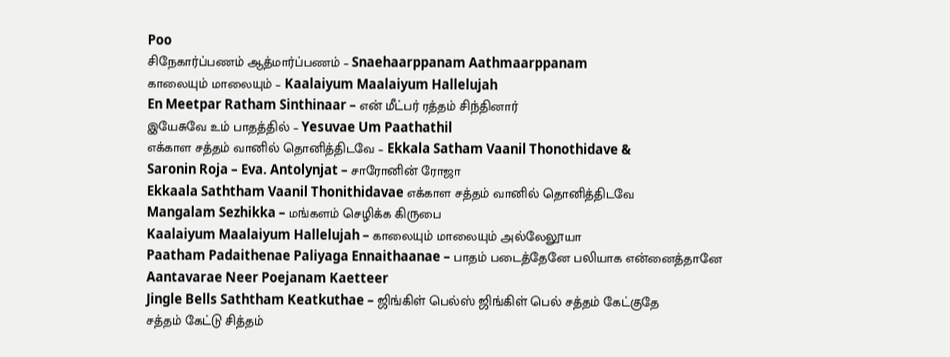Poo
சிநேகார்ப்பணம் ஆத்மார்ப்பணம் – Snaehaarppanam Aathmaarppanam
காலையும் மாலையும் – Kaalaiyum Maalaiyum Hallelujah
En Meetpar Ratham Sinthinaar – என் மீட்பர் ரத்தம் சிந்தினார்
இயேசுவே உம் பாதத்தில் – Yesuvae Um Paathathil
எக்காள சத்தம் வானில் தொனித்திடவே – Ekkala Satham Vaanil Thonothidave &
Saronin Roja – Eva. Antolynjat – சாரோனின் ரோஜா
Ekkaala Saththam Vaanil Thonithidavae எக்காள சத்தம் வானில் தொனித்திடவே
Mangalam Sezhikka – மங்களம் செழிக்க கிருபை
Kaalaiyum Maalaiyum Hallelujah – காலையும் மாலையும் அல்லேலூயா
Paatham Padaithenae Paliyaga Ennaithaanae – பாதம் படைத்தேனே பலியாக என்னைத்தானே
Aantavarae Neer Poejanam Kaetteer
Jingle Bells Saththam Keatkuthae – ஜிங்கிள் பெல்ஸ் ஜிங்கிள் பெல் சத்தம் கேட்குதே
சத்தம் கேட்டு சித்தம்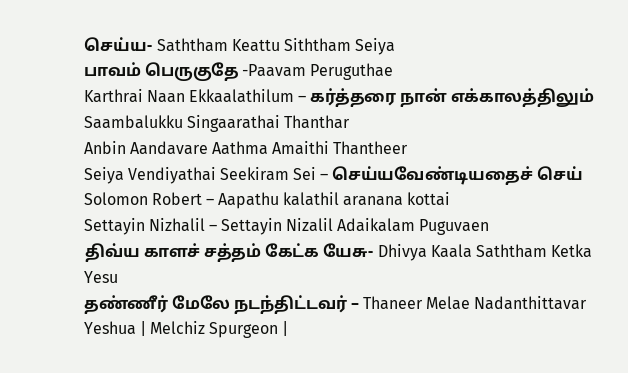செய்ய- Saththam Keattu Siththam Seiya
பாவம் பெருகுதே -Paavam Peruguthae
Karthrai Naan Ekkaalathilum – கர்த்தரை நான் எக்காலத்திலும்
Saambalukku Singaarathai Thanthar
Anbin Aandavare Aathma Amaithi Thantheer
Seiya Vendiyathai Seekiram Sei – செய்யவேண்டியதைச் செய்
Solomon Robert – Aapathu kalathil aranana kottai
Settayin Nizhalil – Settayin Nizalil Adaikalam Puguvaen
திவ்ய காளச் சத்தம் கேட்க யேசு- Dhivya Kaala Saththam Ketka Yesu
தண்ணீர் மேலே நடந்திட்டவர் – Thaneer Melae Nadanthittavar
Yeshua | Melchiz Spurgeon |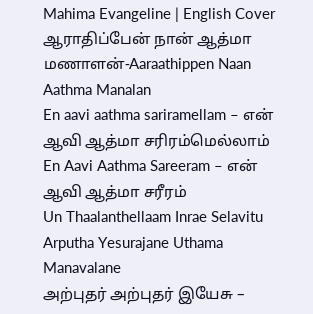Mahima Evangeline | English Cover
ஆராதிப்பேன் நான் ஆத்மா மணாளன்-Aaraathippen Naan Aathma Manalan
En aavi aathma sariramellam – என் ஆவி ஆத்மா சரிரம்மெல்லாம்
En Aavi Aathma Sareeram – என் ஆவி ஆத்மா சரீரம்
Un Thaalanthellaam Inrae Selavitu
Arputha Yesurajane Uthama Manavalane
அற்புதர் அற்புதர் இயேசு –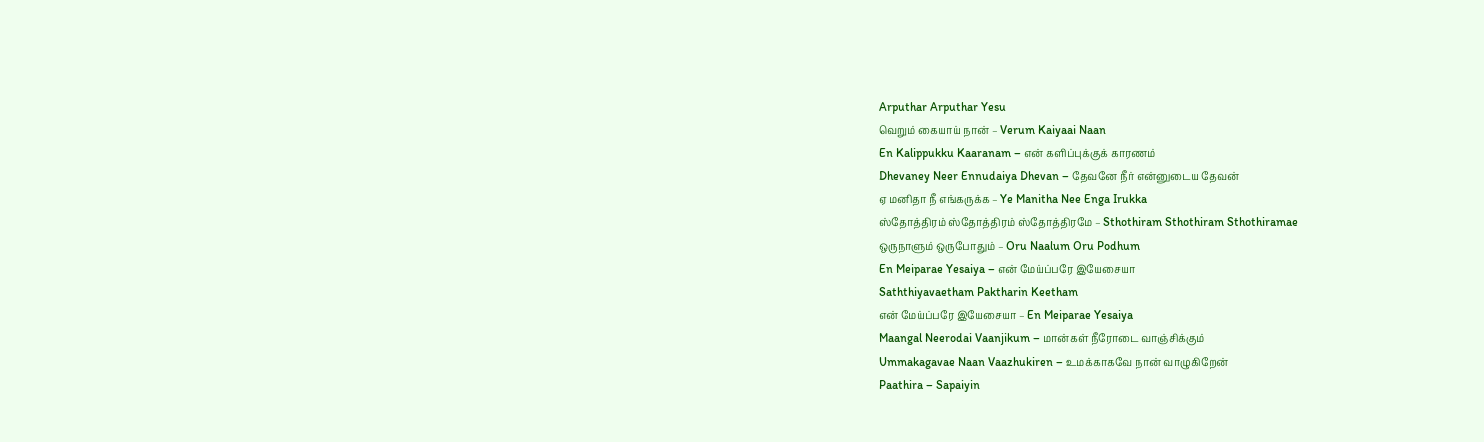Arputhar Arputhar Yesu
வெறும் கையாய் நான் – Verum Kaiyaai Naan
En Kalippukku Kaaranam – என் களிப்புக்குக் காரணம்
Dhevaney Neer Ennudaiya Dhevan – தேவனே நீர் என்னுடைய தேவன்
ஏ மனிதா நீ எங்கருக்க – Ye Manitha Nee Enga Irukka
ஸ்தோத்திரம் ஸ்தோத்திரம் ஸ்தோத்திரமே – Sthothiram Sthothiram Sthothiramae
ஒருநாளும் ஒருபோதும் – Oru Naalum Oru Podhum
En Meiparae Yesaiya – என் மேய்ப்பரே இயேசையா
Saththiyavaetham Paktharin Keetham
என் மேய்ப்பரே இயேசையா – En Meiparae Yesaiya
Maangal Neerodai Vaanjikum – மான்கள் நீரோடை வாஞ்சிக்கும்
Ummakagavae Naan Vaazhukiren – உமக்காகவே நான் வாழுகிறேன்
Paathira – Sapaiyin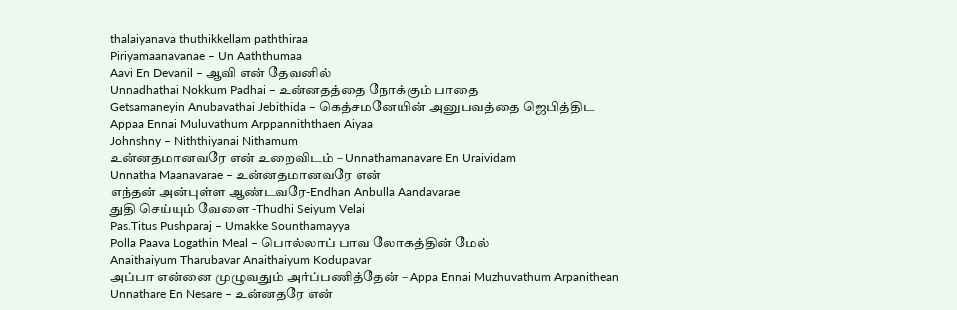thalaiyanava thuthikkellam paththiraa
Piriyamaanavanae – Un Aaththumaa
Aavi En Devanil – ஆவி என் தேவனில்
Unnadhathai Nokkum Padhai – உன்னதத்தை நோக்கும் பாதை
Getsamaneyin Anubavathai Jebithida – கெத்சமனேயின் அனுபவத்தை ஜெபித்திட
Appaa Ennai Muluvathum Arppanniththaen Aiyaa
Johnshny – Niththiyanai Nithamum
உன்னதமானவரே என் உறைவிடம் – Unnathamanavare En Uraividam
Unnatha Maanavarae – உன்னதமானவரே என்
எந்தன் அன்புள்ள ஆண்டவரே-Endhan Anbulla Aandavarae
துதி செய்யும் வேளை -Thudhi Seiyum Velai
Pas.Titus Pushparaj – Umakke Sounthamayya
Polla Paava Logathin Meal – பொல்லாப் பாவ லோகத்தின் மேல்
Anaithaiyum Tharubavar Anaithaiyum Kodupavar
அப்பா என்னை முழுவதும் அர்ப்பணித்தேன் – Appa Ennai Muzhuvathum Arpanithean
Unnathare En Nesare – உன்னதரே என்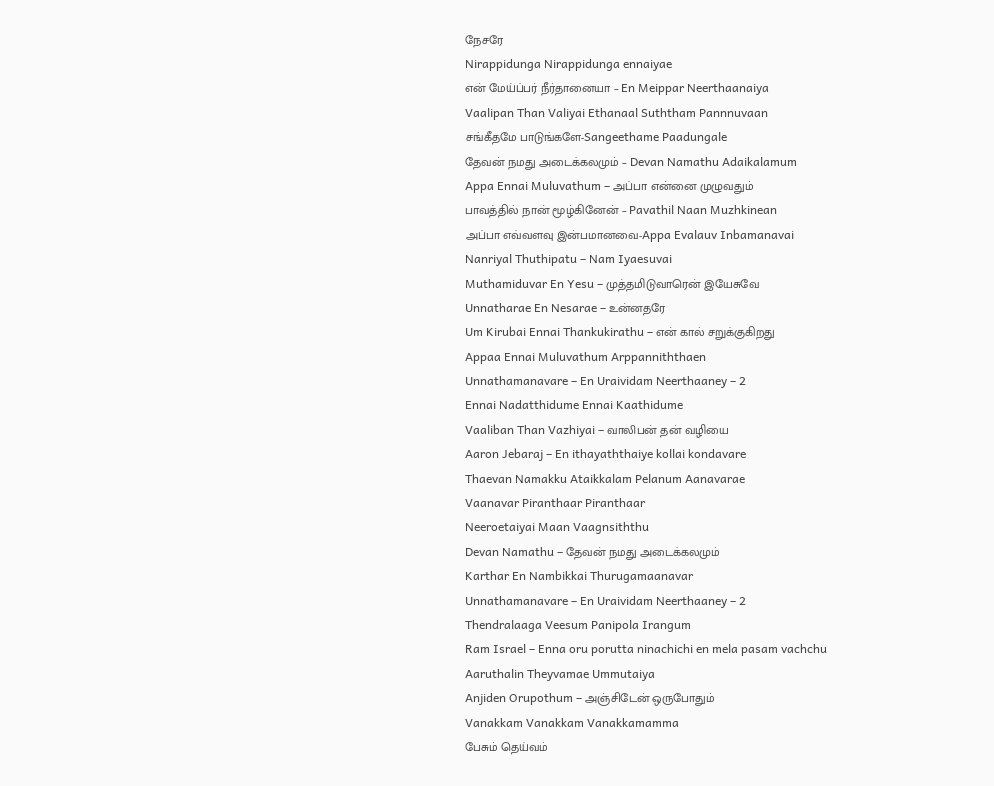நேசரே
Nirappidunga Nirappidunga ennaiyae
என் மேய்ப்பர் நீர்தானையா – En Meippar Neerthaanaiya
Vaalipan Than Valiyai Ethanaal Suththam Pannnuvaan
சங்கீதமே பாடுங்களே-Sangeethame Paadungale
தேவன் நமது அடைக்கலமும் – Devan Namathu Adaikalamum
Appa Ennai Muluvathum – அப்பா என்னை முழுவதும்
பாவத்தில் நான் மூழ்கினேன் – Pavathil Naan Muzhkinean
அப்பா எவ்வளவு இன்பமானவை-Appa Evalauv Inbamanavai
Nanriyal Thuthipatu – Nam Iyaesuvai
Muthamiduvar En Yesu – முத்தமிடுவாரென் இயேசுவே
Unnatharae En Nesarae – உன்னதரே
Um Kirubai Ennai Thankukirathu – என் கால் சறுக்குகிறது
Appaa Ennai Muluvathum Arppanniththaen
Unnathamanavare – En Uraividam Neerthaaney – 2
Ennai Nadatthidume Ennai Kaathidume
Vaaliban Than Vazhiyai – வாலிபன் தன் வழியை
Aaron Jebaraj – En ithayaththaiye kollai kondavare
Thaevan Namakku Ataikkalam Pelanum Aanavarae
Vaanavar Piranthaar Piranthaar
Neeroetaiyai Maan Vaagnsiththu
Devan Namathu – தேவன் நமது அடைக்கலமும்
Karthar En Nambikkai Thurugamaanavar
Unnathamanavare – En Uraividam Neerthaaney – 2
Thendralaaga Veesum Panipola Irangum
Ram Israel – Enna oru porutta ninachichi en mela pasam vachchu
Aaruthalin Theyvamae Ummutaiya
Anjiden Orupothum – அஞ்சிடேன் ஒருபோதும்
Vanakkam Vanakkam Vanakkamamma
பேசும் தெய்வம்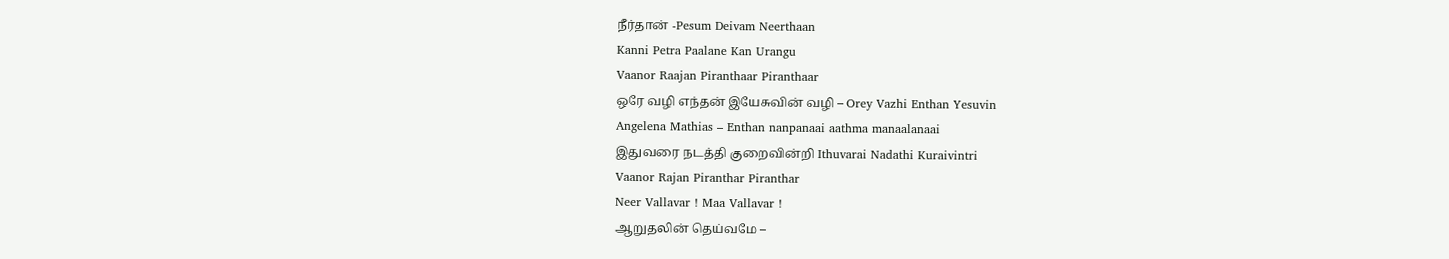நீர்தான் -Pesum Deivam Neerthaan
Kanni Petra Paalane Kan Urangu
Vaanor Raajan Piranthaar Piranthaar
ஒரே வழி எந்தன் இயேசுவின் வழி – Orey Vazhi Enthan Yesuvin
Angelena Mathias – Enthan nanpanaai aathma manaalanaai
இதுவரை நடத்தி குறைவின்றி Ithuvarai Nadathi Kuraivintri
Vaanor Rajan Piranthar Piranthar
Neer Vallavar ! Maa Vallavar !
ஆறுதலின் தெய்வமே –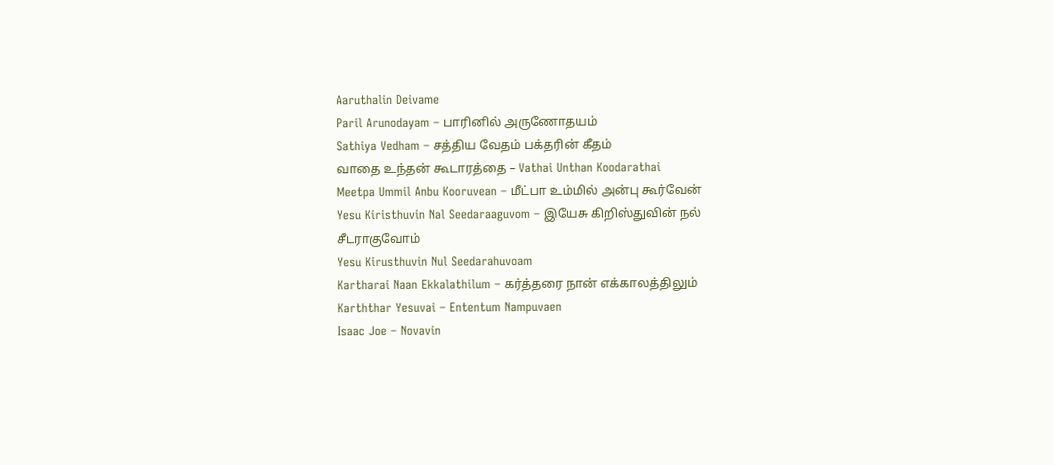Aaruthalin Deivame
Paril Arunodayam – பாரினில் அருணோதயம்
Sathiya Vedham – சத்திய வேதம் பக்தரின் கீதம்
வாதை உந்தன் கூடாரத்தை – Vathai Unthan Koodarathai
Meetpa Ummil Anbu Kooruvean – மீட்பா உம்மில் அன்பு கூர்வேன்
Yesu Kiristhuvin Nal Seedaraaguvom – இயேசு கிறிஸ்துவின் நல் சீடராகுவோம்
Yesu Kirusthuvin Nul Seedarahuvoam
Kartharai Naan Ekkalathilum – கர்த்தரை நான் எக்காலத்திலும்
Karththar Yesuvai – Ententum Nampuvaen
Isaac Joe – Novavin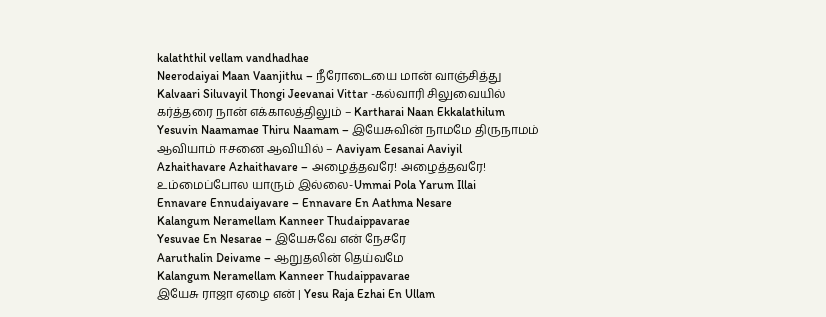kalaththil vellam vandhadhae
Neerodaiyai Maan Vaanjithu – நீரோடையை மான் வாஞ்சித்து
Kalvaari Siluvayil Thongi Jeevanai Vittar -கல்வாரி சிலுவையில்
கர்த்தரை நான் எக்காலத்திலும் – Kartharai Naan Ekkalathilum
Yesuvin Naamamae Thiru Naamam – இயேசுவின் நாமமே திருநாமம்
ஆவியாம் ஈசனை ஆவியில் – Aaviyam Eesanai Aaviyil
Azhaithavare Azhaithavare – அழைத்தவரே! அழைத்தவரே!
உம்மைப்போல யாரும் இல்லை-Ummai Pola Yarum Illai
Ennavare Ennudaiyavare – Ennavare En Aathma Nesare
Kalangum Neramellam Kanneer Thudaippavarae
Yesuvae En Nesarae – இயேசுவே என் நேசரே
Aaruthalin Deivame – ஆறுதலின் தெய்வமே
Kalangum Neramellam Kanneer Thudaippavarae
இயேசு ராஜா ஏழை என் | Yesu Raja Ezhai En Ullam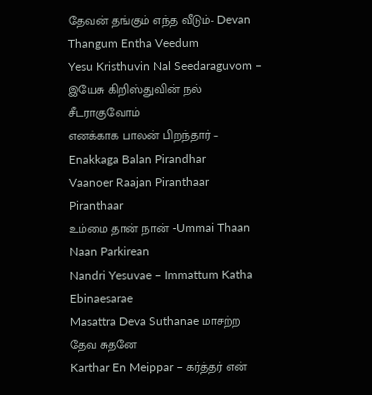தேவன் தங்கும் எந்த வீடும்- Devan Thangum Entha Veedum
Yesu Kristhuvin Nal Seedaraguvom – இயேசு கிறிஸ்துவின் நல் சீடராகுவோம்
எனக்காக பாலன் பிறந்தார் – Enakkaga Balan Pirandhar
Vaanoer Raajan Piranthaar Piranthaar
உம்மை தான் நான் -Ummai Thaan Naan Parkirean
Nandri Yesuvae – Immattum Katha Ebinaesarae
Masattra Deva Suthanae மாசற்ற தேவ சுதனே
Karthar En Meippar – கர்த்தர் என்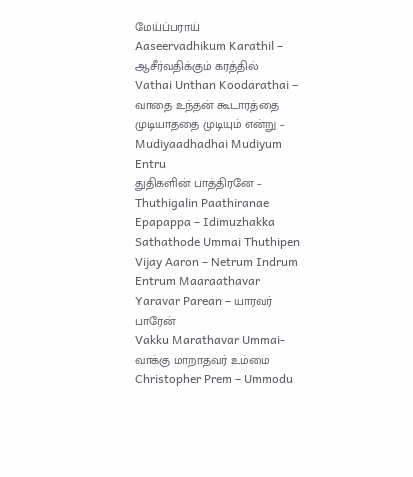மேய்ப்பராய்
Aaseervadhikum Karathil – ஆசீர்வதிக்கும் கரத்தில்
Vathai Unthan Koodarathai – வாதை உந்தன் கூடாரத்தை
முடியாததை முடியும் என்று – Mudiyaadhadhai Mudiyum Entru
துதிகளின் பாத்திரனே – Thuthigalin Paathiranae
Epapappa – Idimuzhakka Sathathode Ummai Thuthipen
Vijay Aaron – Netrum Indrum Entrum Maaraathavar
Yaravar Parean – யாரவர் பாரேன்
Vakku Marathavar Ummai- வாக்கு மாறாதவர் உம்மை
Christopher Prem – Ummodu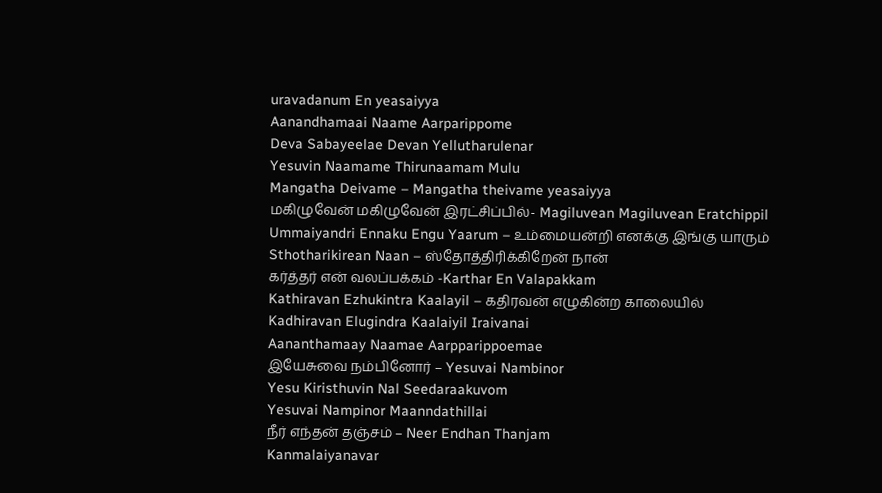uravadanum En yeasaiyya
Aanandhamaai Naame Aarparippome
Deva Sabayeelae Devan Yellutharulenar
Yesuvin Naamame Thirunaamam Mulu
Mangatha Deivame – Mangatha theivame yeasaiyya
மகிழுவேன் மகிழுவேன் இரட்சிப்பில்- Magiluvean Magiluvean Eratchippil
Ummaiyandri Ennaku Engu Yaarum – உம்மையன்றி எனக்கு இங்கு யாரும்
Sthotharikirean Naan – ஸ்தோத்திரிக்கிறேன் நான்
கர்த்தர் என் வலப்பக்கம் -Karthar En Valapakkam
Kathiravan Ezhukintra Kaalayil – கதிரவன் எழுகின்ற காலையில்
Kadhiravan Elugindra Kaalaiyil Iraivanai
Aananthamaay Naamae Aarpparippoemae
இயேசுவை நம்பினோர் – Yesuvai Nambinor
Yesu Kiristhuvin Nal Seedaraakuvom
Yesuvai Nampinor Maanndathillai
நீர் எந்தன் தஞ்சம் – Neer Endhan Thanjam
Kanmalaiyanavar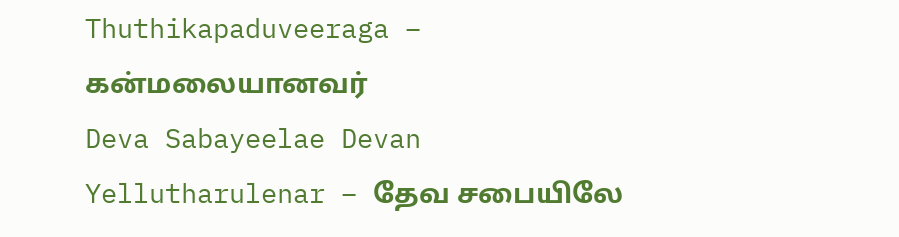Thuthikapaduveeraga – கன்மலையானவர்
Deva Sabayeelae Devan Yellutharulenar – தேவ சபையிலே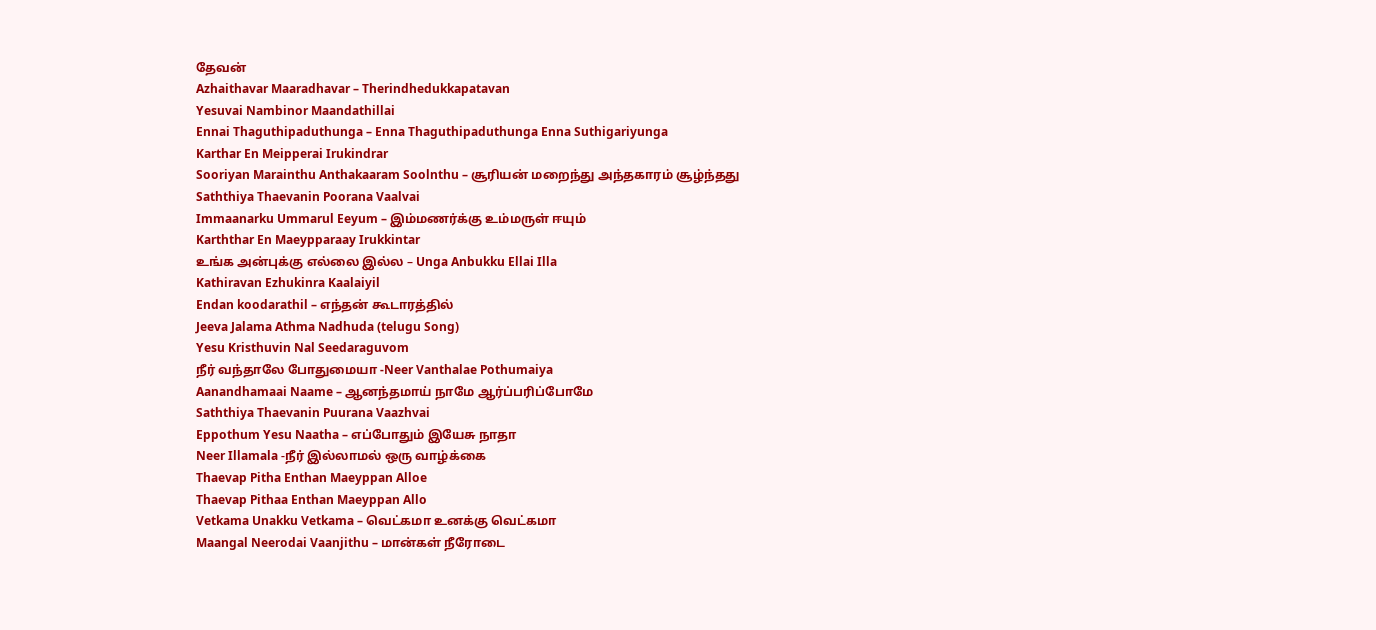தேவன்
Azhaithavar Maaradhavar – Therindhedukkapatavan
Yesuvai Nambinor Maandathillai
Ennai Thaguthipaduthunga – Enna Thaguthipaduthunga Enna Suthigariyunga
Karthar En Meipperai Irukindrar
Sooriyan Marainthu Anthakaaram Soolnthu – சூரியன் மறைந்து அந்தகாரம் சூழ்ந்தது
Saththiya Thaevanin Poorana Vaalvai
Immaanarku Ummarul Eeyum – இம்மணர்க்கு உம்மருள் ஈயும்
Karththar En Maeypparaay Irukkintar
உங்க அன்புக்கு எல்லை இல்ல – Unga Anbukku Ellai Illa
Kathiravan Ezhukinra Kaalaiyil
Endan koodarathil – எந்தன் கூடாரத்தில்
Jeeva Jalama Athma Nadhuda (telugu Song)
Yesu Kristhuvin Nal Seedaraguvom
நீர் வந்தாலே போதுமையா -Neer Vanthalae Pothumaiya
Aanandhamaai Naame – ஆனந்தமாய் நாமே ஆர்ப்பரிப்போமே
Saththiya Thaevanin Puurana Vaazhvai
Eppothum Yesu Naatha – எப்போதும் இயேசு நாதா
Neer Illamala -நீர் இல்லாமல் ஒரு வாழ்க்கை
Thaevap Pitha Enthan Maeyppan Alloe
Thaevap Pithaa Enthan Maeyppan Allo
Vetkama Unakku Vetkama – வெட்கமா உனக்கு வெட்கமா
Maangal Neerodai Vaanjithu – மான்கள் நீரோடை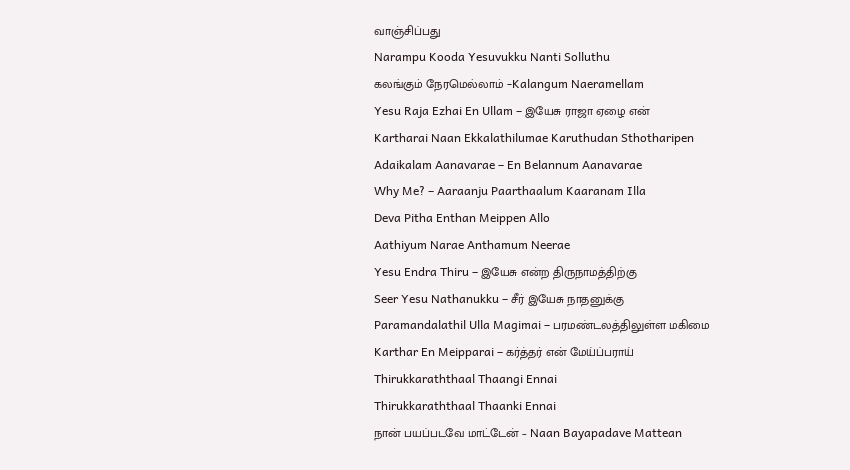வாஞ்சிப்பது
Narampu Kooda Yesuvukku Nanti Solluthu
கலங்கும் நேரமெல்லாம் -Kalangum Naeramellam
Yesu Raja Ezhai En Ullam – இயேசு ராஜா ஏழை என்
Kartharai Naan Ekkalathilumae Karuthudan Sthotharipen
Adaikalam Aanavarae – En Belannum Aanavarae
Why Me? – Aaraanju Paarthaalum Kaaranam Illa
Deva Pitha Enthan Meippen Allo
Aathiyum Narae Anthamum Neerae
Yesu Endra Thiru – இயேசு என்ற திருநாமத்திற்கு
Seer Yesu Nathanukku – சீர் இயேசு நாதனுக்கு
Paramandalathil Ulla Magimai – பரமண்டலத்திலுள்ள மகிமை
Karthar En Meipparai – கர்த்தர் என் மேய்ப்பராய்
Thirukkaraththaal Thaangi Ennai
Thirukkaraththaal Thaanki Ennai
நான் பயப்படவே மாட்டேன் – Naan Bayapadave Mattean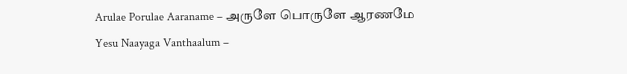Arulae Porulae Aaraname – அருளே பொருளே ஆரணமே
Yesu Naayaga Vanthaalum –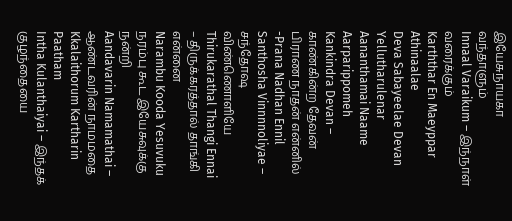இயேசுநாயகா வந்தாளும்
Innaal Varaikum – இந்நாள் வரைக்கும்
Karththar En Maeyppar Athinaalae
Deva Sabayeelae Devan Yellutharulenar
Aananthamai Naame Aarparippomeh
Kankindra Devan – காண்கின்ற தேவன்
பிராண நாதன் என்னில் -Prana Nadhan Ennil
Santhosha Vinnnnoliyae – சந்தோஷ விண்ணொளியே
Thirukarathal Thangi Ennai – திருக்கரத்தால் தாங்கி என்னை
Narambu Kooda Yesuvuku நரம்பு கூட இயேசுவுக்கு நன்றி
Aandavarin Namamathai – ஆண்டவரின் நாமமதை
Kkalaithorum Kartharin Paatham
Intha Kulanthaiyai – இந்தக் குழந்தையை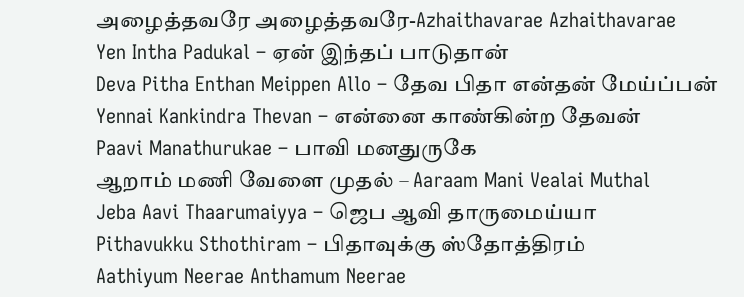அழைத்தவரே அழைத்தவரே-Azhaithavarae Azhaithavarae
Yen Intha Padukal – ஏன் இந்தப் பாடுதான்
Deva Pitha Enthan Meippen Allo – தேவ பிதா என்தன் மேய்ப்பன்
Yennai Kankindra Thevan – என்னை காண்கின்ற தேவன்
Paavi Manathurukae – பாவி மனதுருகே
ஆறாம் மணி வேளை முதல் – Aaraam Mani Vealai Muthal
Jeba Aavi Thaarumaiyya – ஜெப ஆவி தாருமைய்யா
Pithavukku Sthothiram – பிதாவுக்கு ஸ்தோத்திரம்
Aathiyum Neerae Anthamum Neerae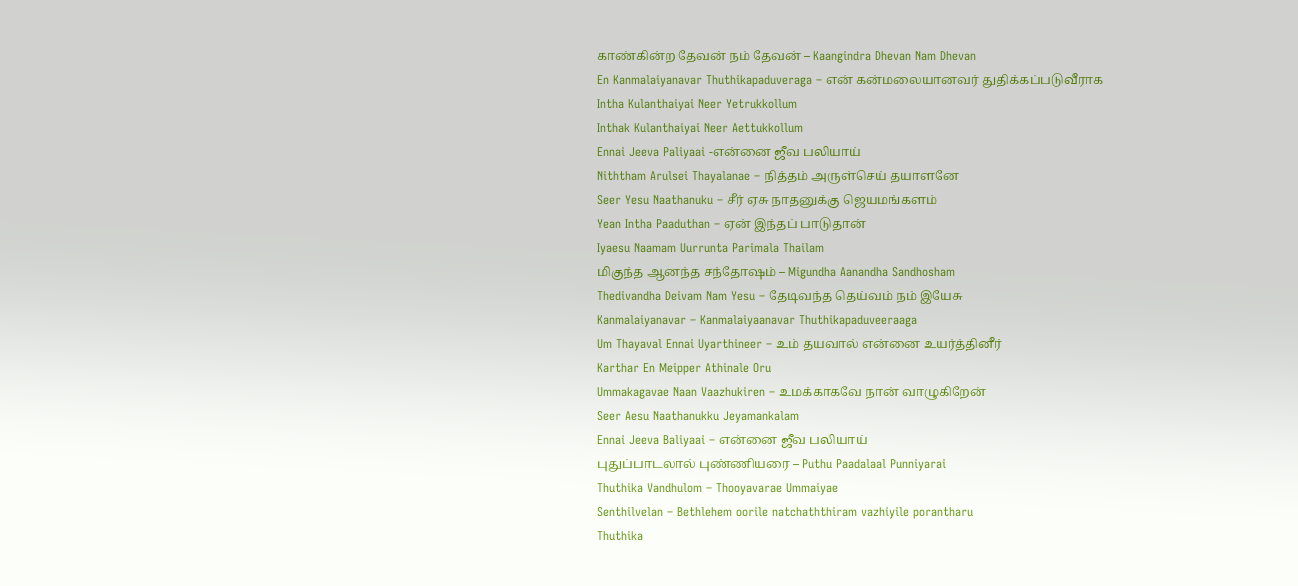காண்கின்ற தேவன் நம் தேவன் – Kaangindra Dhevan Nam Dhevan
En Kanmalaiyanavar Thuthikapaduveraga – என் கன்மலையானவர் துதிக்கப்படுவீராக
Intha Kulanthaiyai Neer Yetrukkollum
Inthak Kulanthaiyai Neer Aettukkollum
Ennai Jeeva Paliyaai -என்னை ஜீவ பலியாய்
Niththam Arulsei Thayalanae – நித்தம் அருள்செய் தயாளனே
Seer Yesu Naathanuku – சீர் ஏசு நாதனுக்கு ஜெயமங்களம்
Yean Intha Paaduthan – ஏன் இந்தப் பாடுதான்
Iyaesu Naamam Uurrunta Parimala Thailam
மிகுந்த ஆனந்த சந்தோஷம் – Migundha Aanandha Sandhosham
Thedivandha Deivam Nam Yesu – தேடிவந்த தெய்வம் நம் இயேசு
Kanmalaiyanavar – Kanmalaiyaanavar Thuthikapaduveeraaga
Um Thayaval Ennai Uyarthineer – உம் தயவால் என்னை உயர்த்தினீர்
Karthar En Meipper Athinale Oru
Ummakagavae Naan Vaazhukiren – உமக்காகவே நான் வாழுகிறேன்
Seer Aesu Naathanukku Jeyamankalam
Ennai Jeeva Baliyaai – என்னை ஜீவ பலியாய்
புதுப்பாடலால் புண்ணியரை – Puthu Paadalaal Punniyarai
Thuthika Vandhulom – Thooyavarae Ummaiyae
Senthilvelan – Bethlehem oorile natchaththiram vazhiyile porantharu
Thuthika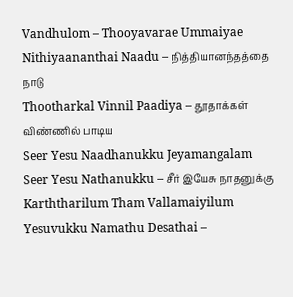Vandhulom – Thooyavarae Ummaiyae
Nithiyaananthai Naadu – நித்தியானந்தத்தை நாடு
Thootharkal Vinnil Paadiya – தூதாக்கள் விண்ணில் பாடிய
Seer Yesu Naadhanukku Jeyamangalam
Seer Yesu Nathanukku – சீர் இயேசு நாதனுக்கு
Karththarilum Tham Vallamaiyilum
Yesuvukku Namathu Desathai –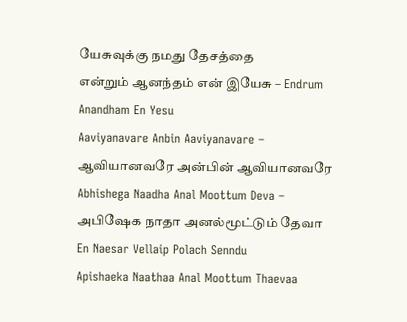யேசுவுக்கு நமது தேசத்தை
என்றும் ஆனந்தம் என் இயேசு – Endrum Anandham En Yesu
Aaviyanavare Anbin Aaviyanavare – ஆவியானவரே அன்பின் ஆவியானவரே
Abhishega Naadha Anal Moottum Deva – அபிஷேக நாதா அனல்மூட்டும் தேவா
En Naesar Vellaip Polach Senndu
Apishaeka Naathaa Anal Moottum Thaevaa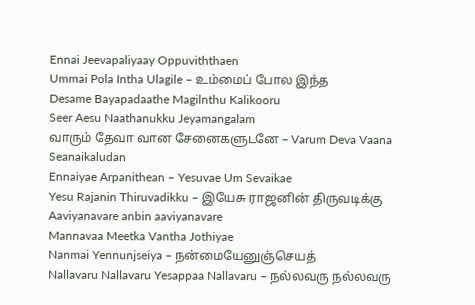Ennai Jeevapaliyaay Oppuviththaen
Ummai Pola Intha Ulagile – உம்மைப் போல இந்த
Desame Bayapadaathe Magilnthu Kalikooru
Seer Aesu Naathanukku Jeyamangalam
வாரும் தேவா வான சேனைகளுடனே – Varum Deva Vaana Seanaikaludan
Ennaiyae Arpanithean – Yesuvae Um Sevaikae
Yesu Rajanin Thiruvadikku – இயேசு ராஜனின் திருவடிக்கு
Aaviyanavare anbin aaviyanavare
Mannavaa Meetka Vantha Jothiyae
Nanmai Yennunjseiya – நன்மையேனுஞ்செயத்
Nallavaru Nallavaru Yesappaa Nallavaru – நல்லவரு நல்லவரு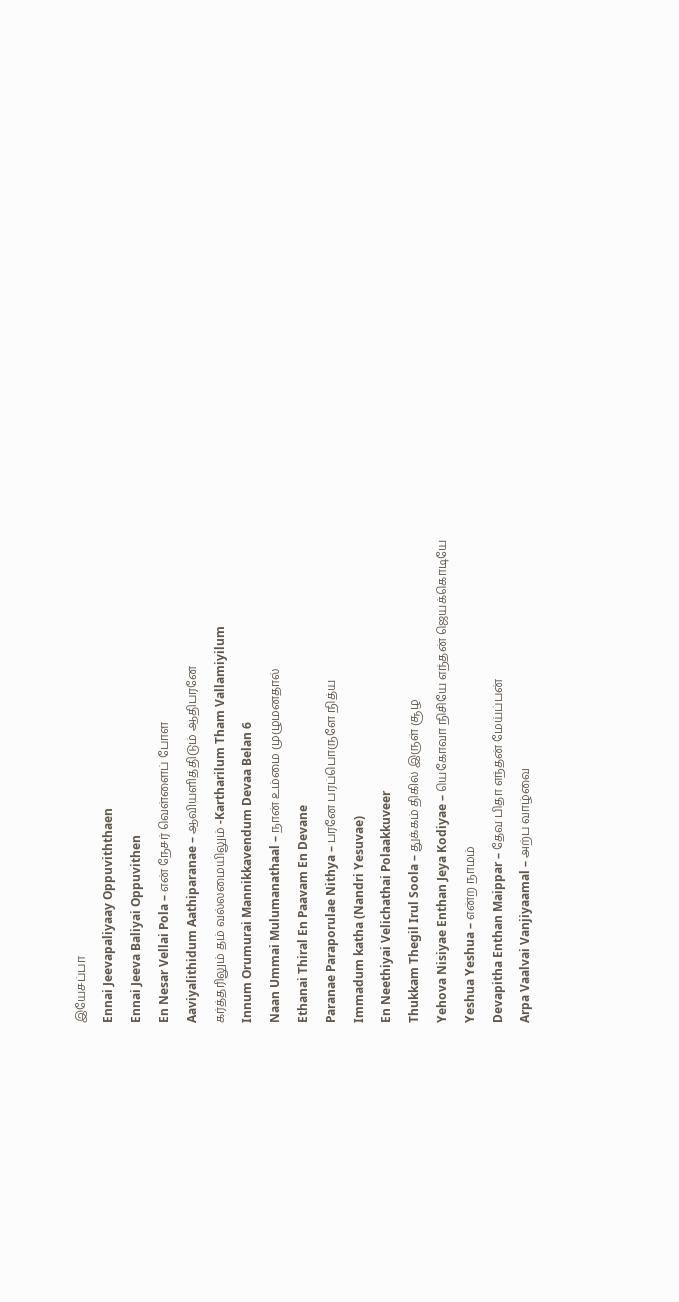இயேசப்பா
Ennai Jeevapaliyaay Oppuviththaen
Ennai Jeeva Baliyai Oppuvithen
En Nesar Vellai Pola – என் நேசர் வெள்ளைப் போள
Aaviyalithidum Aathiparanae – ஆவியளித்திடும் ஆதிபரனே
கர்த்தரிலும் தம் வல்லமையிலும் -Kartharilum Tham Vallamiyilum
Innum Orumurai Mannikkavendum Devaa Belan 6
Naan Ummai Mulumanathaal – நான் உம்மை முழுமனதால்
Ethanai Thiral En Paavam En Devane
Paranae Paraporulae Nithya – பரனே பரப்பொருளே நித்ய
Immadum katha (Nandri Yesuvae)
En Neethiyai Velichathai Polaakkuveer
Thukkam Thegil Irul Soola – துக்கம் திகில் இருள் சூழ
Yehova Nisiyae Enthan Jeya Kodiyae – யெகோவா நிசியே எந்தன் ஜெயக்கொடியே
Yeshua Yeshua – என்ற நாமம்
Devapitha Enthan Maippar – தேவ பிதா எந்தன் மேய்ப்பன்
Arpa Vaalvai Vanjiyaamal – அற்ப வாழ்வை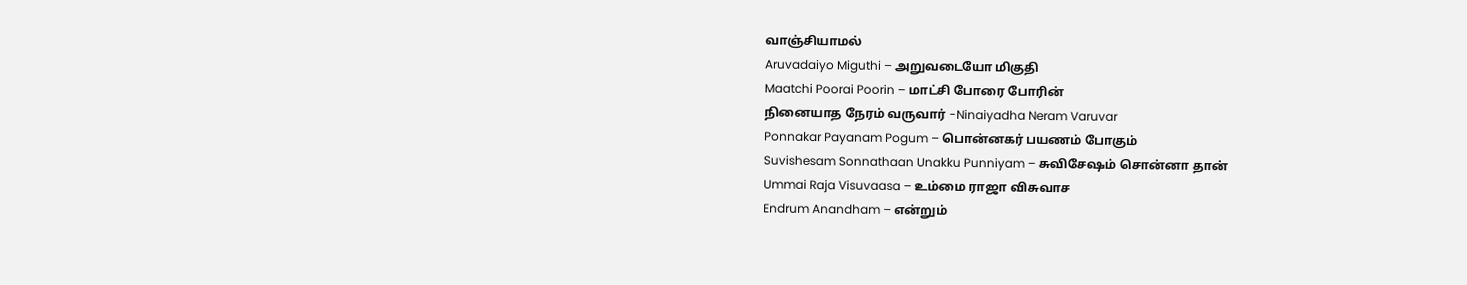வாஞ்சியாமல்
Aruvadaiyo Miguthi – அறுவடையோ மிகுதி
Maatchi Poorai Poorin – மாட்சி போரை போரின்
நினையாத நேரம் வருவார் -Ninaiyadha Neram Varuvar
Ponnakar Payanam Pogum – பொன்னகர் பயணம் போகும்
Suvishesam Sonnathaan Unakku Punniyam – சுவிசேஷம் சொன்னா தான்
Ummai Raja Visuvaasa – உம்மை ராஜா விசுவாச
Endrum Anandham – என்றும்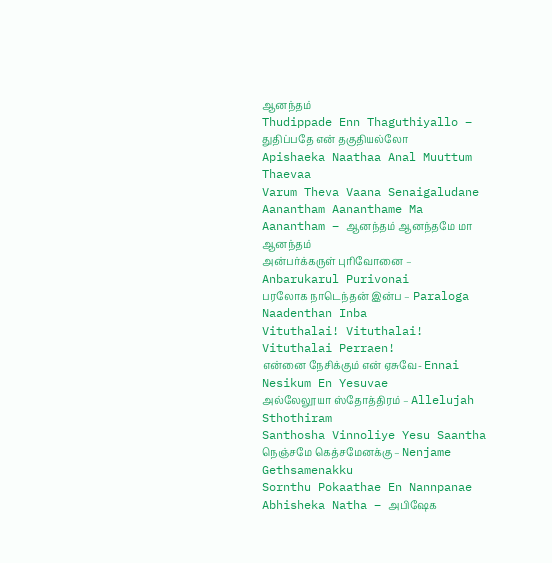ஆனந்தம்
Thudippade Enn Thaguthiyallo – துதிப்பதே என் தகுதியல்லோ
Apishaeka Naathaa Anal Muuttum Thaevaa
Varum Theva Vaana Senaigaludane
Aanantham Aananthame Ma Aanantham – ஆனந்தம் ஆனந்தமே மா ஆனந்தம்
அன்பர்க்கருள் புரிவோனை – Anbarukarul Purivonai
பரலோக நாடெந்தன் இன்ப – Paraloga Naadenthan Inba
Vituthalai! Vituthalai! Vituthalai Perraen!
என்னை நேசிக்கும் என் ஏசுவே- Ennai Nesikum En Yesuvae
அல்லேலூயா ஸ்தோத்திரம் – Allelujah Sthothiram
Santhosha Vinnoliye Yesu Saantha
நெஞ்சமே கெத்சமேனக்கு – Nenjame Gethsamenakku
Sornthu Pokaathae En Nannpanae
Abhisheka Natha – அபிஷேக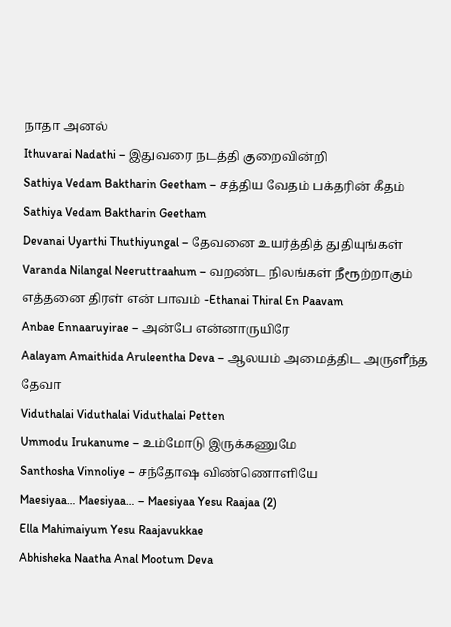நாதா அனல்
Ithuvarai Nadathi – இதுவரை நடத்தி குறைவின்றி
Sathiya Vedam Baktharin Geetham – சத்திய வேதம் பக்தரின் கீதம்
Sathiya Vedam Baktharin Geetham
Devanai Uyarthi Thuthiyungal – தேவனை உயர்த்தித் துதியுங்கள்
Varanda Nilangal Neeruttraahum – வறண்ட நிலங்கள் நீரூற்றாகும்
எத்தனை திரள் என் பாவம் -Ethanai Thiral En Paavam
Anbae Ennaaruyirae – அன்பே என்னாருயிரே
Aalayam Amaithida Aruleentha Deva – ஆலயம் அமைத்திட அருளீந்த தேவா
Viduthalai Viduthalai Viduthalai Petten
Ummodu Irukanume – உம்மோடு இருக்கணுமே
Santhosha Vinnoliye – சந்தோஷ விண்ணொளியே
Maesiyaa… Maesiyaa… – Maesiyaa Yesu Raajaa (2)
Ella Mahimaiyum Yesu Raajavukkae
Abhisheka Naatha Anal Mootum Deva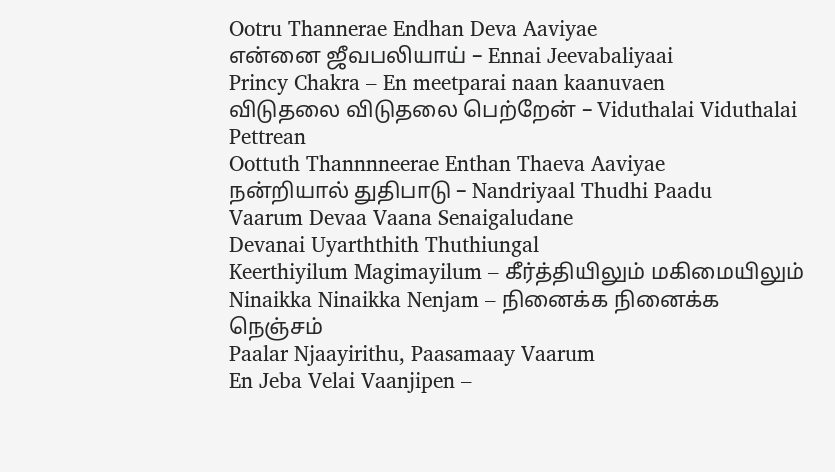Ootru Thannerae Endhan Deva Aaviyae
என்னை ஜீவபலியாய் – Ennai Jeevabaliyaai
Princy Chakra – En meetparai naan kaanuvaen
விடுதலை விடுதலை பெற்றேன் – Viduthalai Viduthalai Pettrean
Oottuth Thannnneerae Enthan Thaeva Aaviyae
நன்றியால் துதிபாடு – Nandriyaal Thudhi Paadu
Vaarum Devaa Vaana Senaigaludane
Devanai Uyarththith Thuthiungal
Keerthiyilum Magimayilum – கீர்த்தியிலும் மகிமையிலும்
Ninaikka Ninaikka Nenjam – நினைக்க நினைக்க நெஞ்சம்
Paalar Njaayirithu, Paasamaay Vaarum
En Jeba Velai Vaanjipen –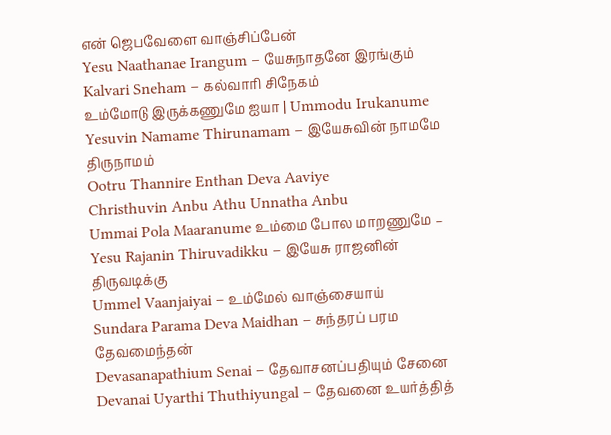என் ஜெபவேளை வாஞ்சிப்பேன்
Yesu Naathanae Irangum – யேசுநாதனே இரங்கும்
Kalvari Sneham – கல்வாரி சிநேகம்
உம்மோடு இருக்கணுமே ஐயா | Ummodu Irukanume
Yesuvin Namame Thirunamam – இயேசுவின் நாமமே திருநாமம்
Ootru Thannire Enthan Deva Aaviye
Christhuvin Anbu Athu Unnatha Anbu
Ummai Pola Maaranume உம்மை போல மாறணுமே –
Yesu Rajanin Thiruvadikku – இயேசு ராஜனின் திருவடிக்கு
Ummel Vaanjaiyai – உம்மேல் வாஞ்சையாய்
Sundara Parama Deva Maidhan – சுந்தரப் பரம தேவமைந்தன்
Devasanapathium Senai – தேவாசனப்பதியும் சேனை
Devanai Uyarthi Thuthiyungal – தேவனை உயர்த்தித்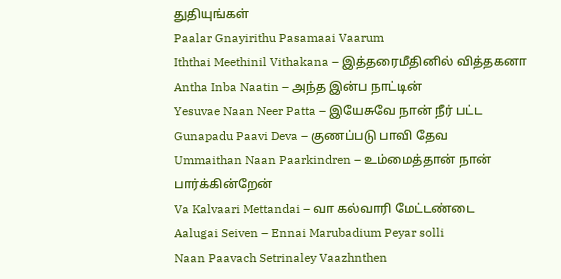துதியுங்கள்
Paalar Gnayirithu Pasamaai Vaarum
Iththai Meethinil Vithakana – இத்தரைமீதினில் வித்தகனா
Antha Inba Naatin – அந்த இன்ப நாட்டின்
Yesuvae Naan Neer Patta – இயேசுவே நான் நீர் பட்ட
Gunapadu Paavi Deva – குணப்படு பாவி தேவ
Ummaithan Naan Paarkindren – உம்மைத்தான் நான் பார்க்கின்றேன்
Va Kalvaari Mettandai – வா கல்வாரி மேட்டண்டை
Aalugai Seiven – Ennai Marubadium Peyar solli
Naan Paavach Setrinaley Vaazhnthen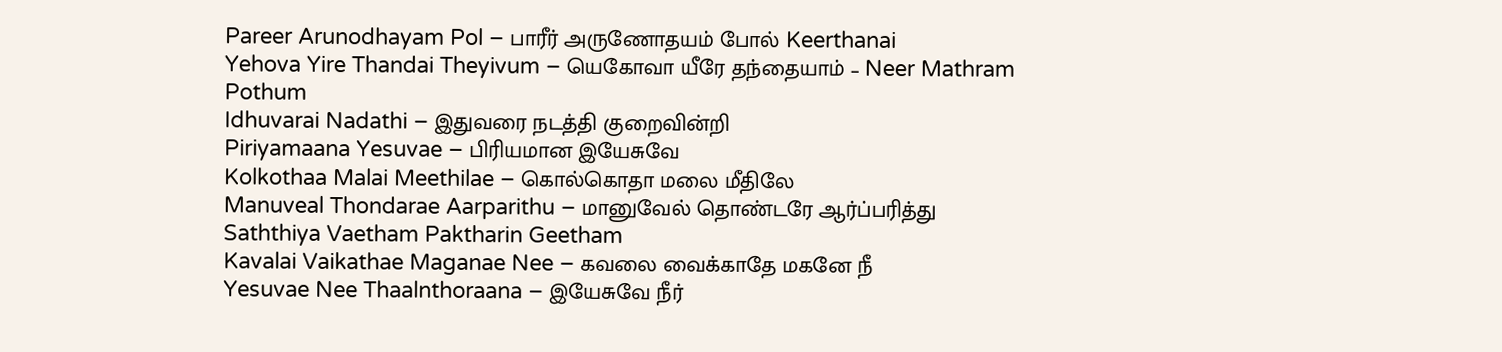Pareer Arunodhayam Pol – பாரீர் அருணோதயம் போல் Keerthanai
Yehova Yire Thandai Theyivum – யெகோவா யீரே தந்தையாம் – Neer Mathram Pothum
Idhuvarai Nadathi – இதுவரை நடத்தி குறைவின்றி
Piriyamaana Yesuvae – பிரியமான இயேசுவே
Kolkothaa Malai Meethilae – கொல்கொதா மலை மீதிலே
Manuveal Thondarae Aarparithu – மானுவேல் தொண்டரே ஆர்ப்பரித்து
Saththiya Vaetham Paktharin Geetham
Kavalai Vaikathae Maganae Nee – கவலை வைக்காதே மகனே நீ
Yesuvae Nee Thaalnthoraana – இயேசுவே நீர்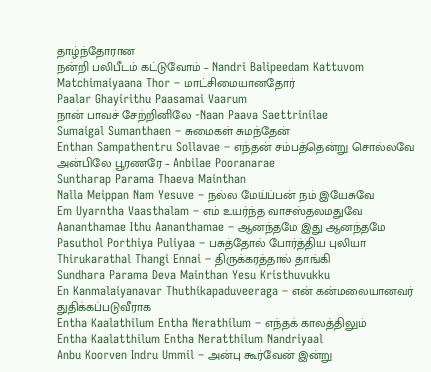தாழ்ந்தோரான
நன்றி பலிபீடம் கட்டுவோம் – Nandri Balipeedam Kattuvom
Matchimaiyaana Thor – மாட்சிமையானதோர்
Paalar Ghayirithu Paasamai Vaarum
நான் பாவச் சேற்றினிலே -Naan Paava Saettrinilae
Sumaigal Sumanthaen – சுமைகள் சுமந்தேன்
Enthan Sampathentru Sollavae – எந்தன் சம்பத்தென்று சொல்லவே
அன்பிலே பூரணரே – Anbilae Pooranarae
Suntharap Parama Thaeva Mainthan
Nalla Meippan Nam Yesuve – நல்ல மேய்ப்பன் நம் இயேசுவே
Em Uyarntha Vaasthalam – எம் உயர்ந்த வாசஸ்தலமதுவே
Aananthamae Ithu Aananthamae – ஆனந்தமே இது ஆனந்தமே
Pasuthol Porthiya Puliyaa – பசுத்தோல் போர்த்திய புலியா
Thirukarathal Thangi Ennai – திருக்கரத்தால் தாங்கி
Sundhara Parama Deva Mainthan Yesu Kristhuvukku
En Kanmalaiyanavar Thuthikapaduveeraga – என் கன்மலையானவர் துதிக்கப்படுவீராக
Entha Kaalathilum Entha Nerathilum – எந்தக் காலத்திலும்
Entha Kaalatthilum Entha Neratthilum Nandriyaal
Anbu Koorven Indru Ummil – அன்பு கூர்வேன் இன்று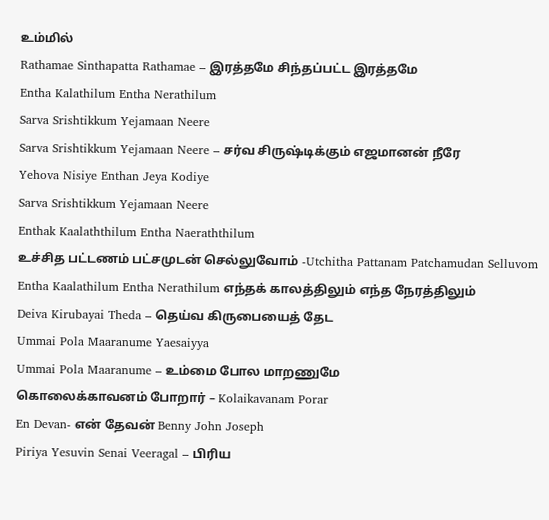உம்மில்
Rathamae Sinthapatta Rathamae – இரத்தமே சிந்தப்பட்ட இரத்தமே
Entha Kalathilum Entha Nerathilum
Sarva Srishtikkum Yejamaan Neere
Sarva Srishtikkum Yejamaan Neere – சர்வ சிருஷ்டிக்கும் எஜமானன் நீரே
Yehova Nisiye Enthan Jeya Kodiye
Sarva Srishtikkum Yejamaan Neere
Enthak Kaalaththilum Entha Naeraththilum
உச்சித பட்டணம் பட்சமுடன் செல்லுவோம் -Utchitha Pattanam Patchamudan Selluvom
Entha Kaalathilum Entha Nerathilum எந்தக் காலத்திலும் எந்த நேரத்திலும்
Deiva Kirubayai Theda – தெய்வ கிருபையைத் தேட
Ummai Pola Maaranume Yaesaiyya
Ummai Pola Maaranume – உம்மை போல மாறணுமே
கொலைக்காவனம் போறார் – Kolaikavanam Porar
En Devan- என் தேவன் Benny John Joseph
Piriya Yesuvin Senai Veeragal – பிரிய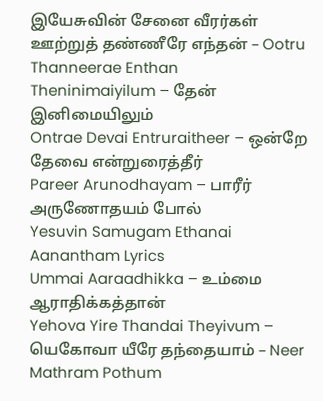இயேசுவின் சேனை வீரர்கள்
ஊற்றுத் தண்ணீரே எந்தன் – Ootru Thanneerae Enthan
Theninimaiyilum – தேன் இனிமையிலும்
Ontrae Devai Entruraitheer – ஒன்றே தேவை என்றுரைத்தீர்
Pareer Arunodhayam – பாரீர் அருணோதயம் போல்
Yesuvin Samugam Ethanai Aanantham Lyrics
Ummai Aaraadhikka – உம்மை ஆராதிக்கத்தான்
Yehova Yire Thandai Theyivum – யெகோவா யீரே தந்தையாம் – Neer Mathram Pothum